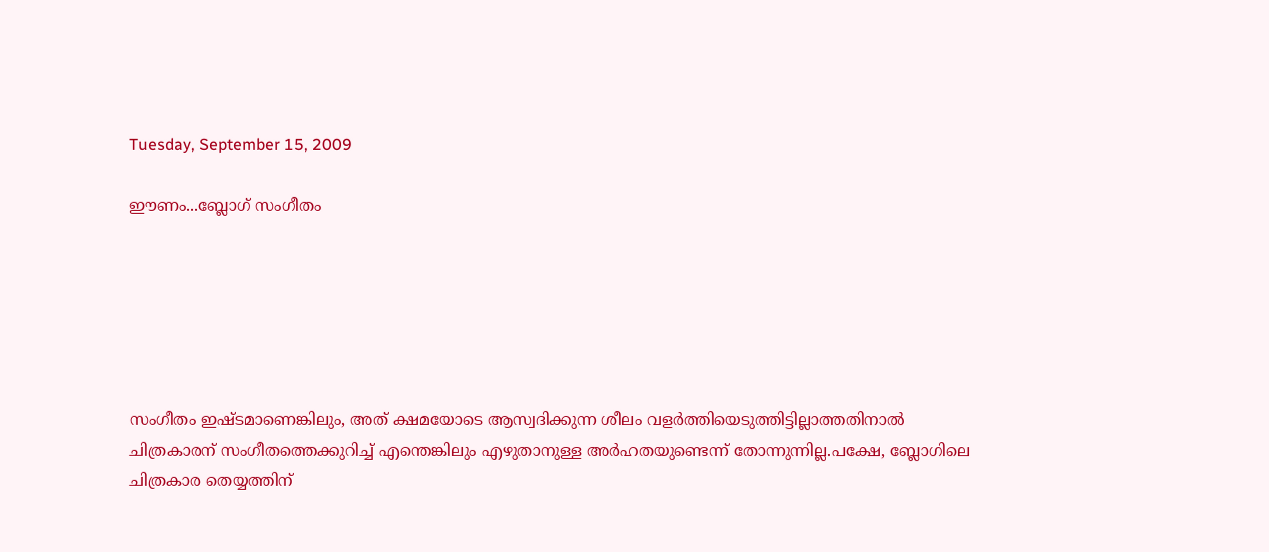Tuesday, September 15, 2009

ഈണം...ബ്ലോഗ് സംഗീതം






സംഗീതം ഇഷ്ടമാണെങ്കിലും, അത് ക്ഷമയോടെ ആസ്വദിക്കുന്ന ശീലം വളര്‍ത്തിയെടുത്തിട്ടില്ലാത്തതിനാല്‍
ചിത്രകാരന് സംഗീതത്തെക്കുറിച്ച് എന്തെങ്കിലും എഴുതാനുള്ള അര്‍ഹതയുണ്ടെന്ന് തോന്നുന്നില്ല.പക്ഷേ, ബ്ലോഗിലെ
ചിത്രകാര തെയ്യത്തിന്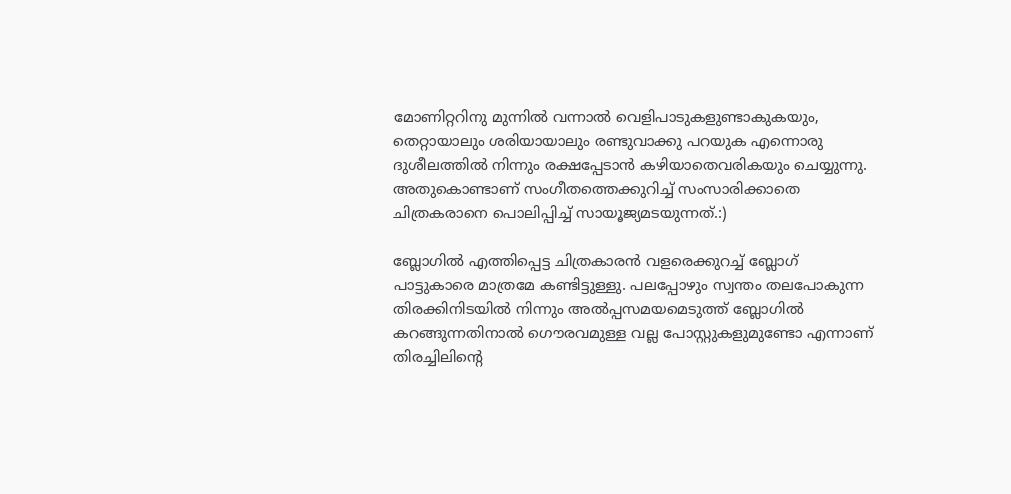മോണിറ്ററിനു മുന്നില്‍ വന്നാല്‍ വെളിപാടുകളുണ്ടാകുകയും, തെറ്റായാലും ശരിയായാലും രണ്ടുവാക്കു പറയുക എന്നൊരു ദുശീലത്തില്‍ നിന്നും രക്ഷപ്പേടാന്‍ കഴിയാതെവരികയും ചെയ്യുന്നു. അതുകൊണ്ടാണ് സംഗീതത്തെക്കുറിച്ച് സംസാരിക്കാതെ ചിത്രകരാനെ പൊലിപ്പിച്ച് സായൂജ്യമടയുന്നത്‌.:)

ബ്ലോഗില്‍ എത്തിപ്പെട്ട ചിത്രകാരന്‍ വളരെക്കുറച്ച് ബ്ലോഗ് പാട്ടുകാരെ മാത്രമേ കണ്ടിട്ടുള്ളു. പലപ്പോഴും സ്വന്തം തലപോകുന്ന തിരക്കിനിടയില്‍ നിന്നും അല്‍പ്പസമയമെടുത്ത് ബ്ലോഗില്‍ കറങ്ങുന്നതിനാല്‍ ഗൌരവമുള്ള വല്ല പോസ്റ്റുകളുമുണ്ടോ എന്നാണ് തിരച്ചിലിന്റെ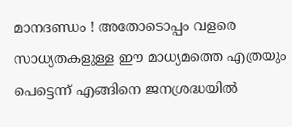മാനദണ്ഡം ! അതോടൊപ്പം വളരെ സാധ്യതകളുള്ള ഈ മാധ്യമത്തെ എത്രയും പെട്ടെന്ന് എങ്ങിനെ ജനശ്രദ്ധയില്‍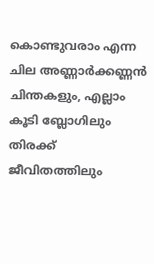കൊണ്ടുവരാം എന്ന ചില അണ്ണാര്‍ക്കണ്ണന്‍ ചിന്തകളും, എല്ലാം കൂടി ബ്ലോഗിലും തിരക്ക് ജീവിതത്തിലും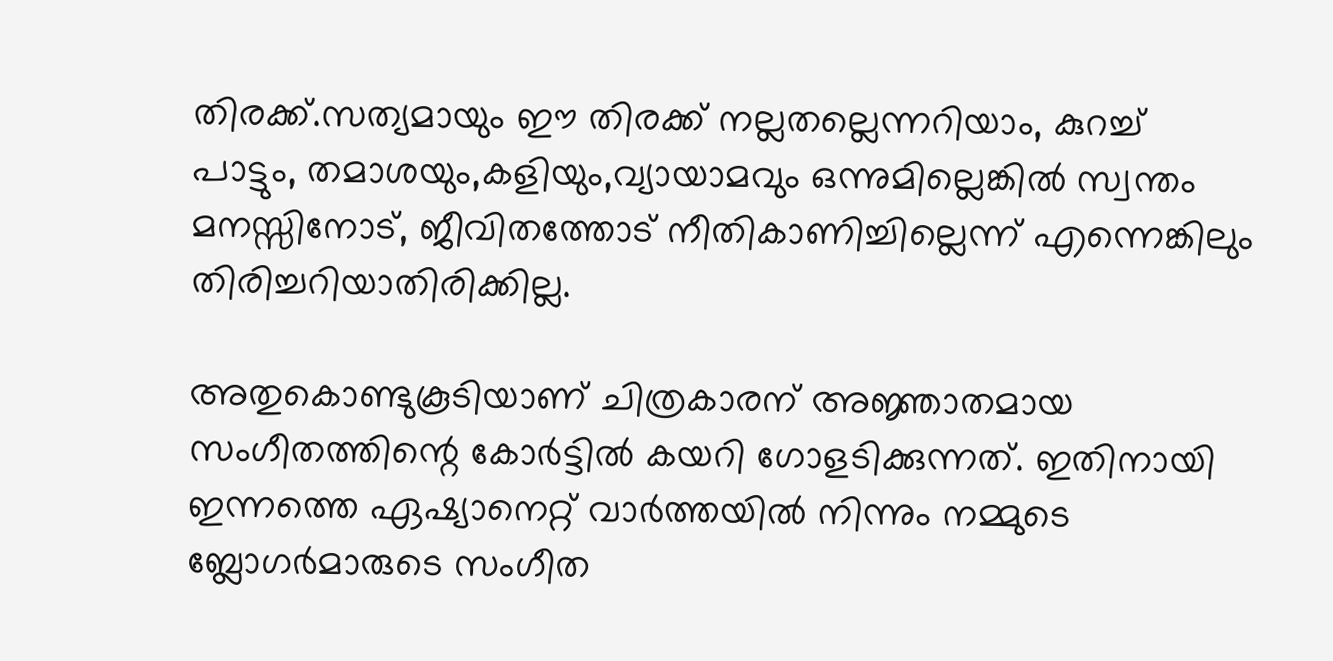തിരക്ക്.സത്യമായും ഈ തിരക്ക് നല്ലതല്ലെന്നറിയാം, കുറച്ച് പാട്ടും, തമാശയും,കളിയും,വ്യായാമവും ഒന്നുമില്ലെങ്കില്‍ സ്വന്തം മനസ്സിനോട്, ജീവിതത്തോട് നീതികാണിച്ചില്ലെന്ന് എന്നെങ്കിലും തിരിച്ചറിയാതിരിക്കില്ല.

അതുകൊണ്ടുകൂടിയാണ് ചിത്രകാരന് അജ്ഞാതമായ സംഗീതത്തിന്റെ കോര്‍ട്ടില്‍ കയറി ഗോളടിക്കുന്നത്. ഇതിനായി ഇന്നത്തെ ഏഷ്യാനെറ്റ് വാര്‍ത്തയില്‍ നിന്നും നമ്മുടെ ബ്ലോഗര്‍മാരുടെ സംഗീത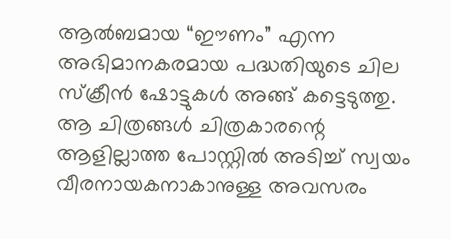ആല്‍ബമായ “ഈണം” എന്ന അഭിമാനകരമായ പദ്ധതിയുടെ ചില സ്ക്രീന്‍ ഷോട്ടുകള്‍ അങ്ങ് കട്ടെടുത്തു. ആ ചിത്രങ്ങള്‍ ചിത്രകാരന്റെ ആളില്ലാത്ത പോസ്റ്റില്‍ അടിച്ച് സ്വയം വീരനായകനാകാനുള്ള അവസരം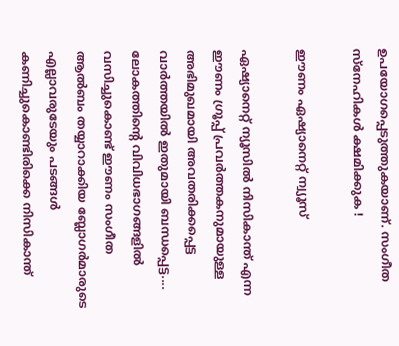ഉപയോഗപ്പെടുത്തുകയാണ്. സംഗീത സ്നേഹികള്‍ ക്ഷമിക്കുക !

ഈണം ഏഷ്യാനെറ്റ് ന്വ്യൂസ്

ഏഷ്യാനെറ്റ് ന്യൂസില്‍ നിസികാന്ത് എന്ന ഈണം ഗ്രൂപ്പ് പ്രവര്‍ത്തകനുമായുള്ള അഭിമുഖമായി അവതരിക്കപ്പെട്ട വാര്‍ത്തയില്‍ ഇതുമായി ബന്ധപ്പെട്ട.... ലോകത്തിന്റെ വിവിധഭാഗങ്ങളില്‍ വസിച്ചുകൊണ്ട് ഈണം സംഗീത ആല്‍ബം തയ്യാറാക്കിയ ബ്ലോഗര്‍മാരുടെ എല്ലാവരുടേയും പടങ്ങള്‍ കണിച്ചുകൊണ്ടിരിക്കെ നിസികാന്ത്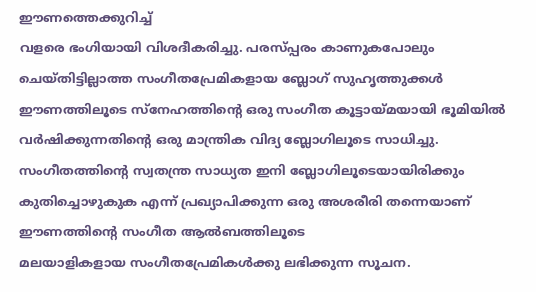ഈണത്തെക്കുറിച്ച്
വളരെ ഭംഗിയായി വിശദീകരിച്ചു. പരസ്പ്പരം കാണുകപോലും ചെയ്തിട്ടില്ലാത്ത സംഗീതപ്രേമികളായ ബ്ലോഗ് സുഹൃത്തുക്കള്‍ ഈണത്തിലൂടെ സ്നേഹത്തിന്റെ ഒരു സംഗീത കൂട്ടായ്മയായി ഭൂമിയില്‍ വര്‍ഷിക്കുന്നതിന്റെ ഒരു മാന്ത്രിക വിദ്യ ബ്ലോഗിലൂടെ സാധിച്ചു. സംഗീതത്തിന്റെ സ്വതന്ത്ര സാധ്യത ഇനി ബ്ലോഗിലൂടെയായിരിക്കും
കുതിച്ചൊഴുകുക എന്ന് പ്രഖ്യാപിക്കുന്ന ഒരു അശരീരി തന്നെയാണ് ഈണത്തിന്റെ സംഗീത ആല്‍ബത്തിലൂടെ
മലയാളികളായ സംഗീതപ്രേമികള്‍ക്കു ലഭിക്കുന്ന സൂചന.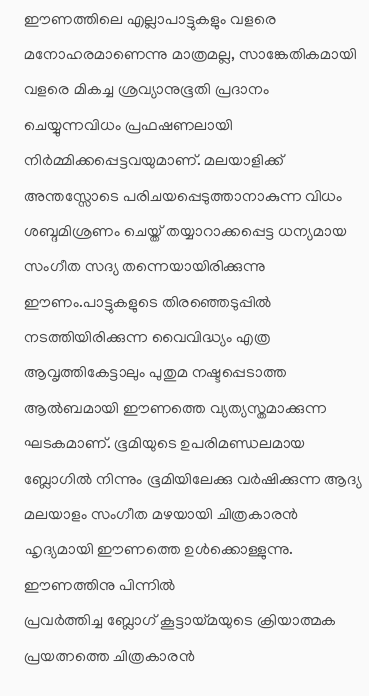ഈണത്തിലെ എല്ലാപാട്ടുകളും വളരെ മനോഹരമാണെന്നു മാത്രമല്ല, സാങ്കേതികമായി വളരെ മികച്ച ശ്രവ്യാനുഭൂതി പ്രദാനം ചെയ്യുന്നവിധം പ്രഫഷണലായി നിര്‍മ്മിക്കപ്പെട്ടവയുമാണ്. മലയാളിക്ക് അന്തസ്സോടെ പരിചയപ്പെടുത്താനാകുന്ന വിധം ശബ്ദമിശ്രണം ചെയ്ത് തയ്യാറാക്കപ്പെട്ട ധന്യമായ സംഗീത സദ്യ തന്നെയായിരിക്കുന്നു ഈണം.പാട്ടുകളുടെ തിരഞ്ഞെടുപ്പില്‍ നടത്തിയിരിക്കുന്ന വൈവിദ്ധ്യം എത്ര ആവൃത്തികേട്ടാലും പുതുമ നഷ്ടപ്പെടാത്ത ആല്‍ബമായി ഈണത്തെ വ്യത്യസ്തമാക്കുന്ന ഘടകമാണ്. ഭൂമിയുടെ ഉപരിമണ്ഡലമായ ബ്ലോഗില്‍ നിന്നും ഭൂമിയിലേക്കു വര്‍ഷിക്കുന്ന ആദ്യ മലയാളം സംഗീത മഴയായി ചിത്രകാരന്‍ ഹൃദ്യമായി ഈണത്തെ ഉള്‍ക്കൊള്ളുന്നു. ഈണത്തിനു പിന്നില്‍
പ്രവര്‍ത്തിച്ച ബ്ലോഗ് കൂട്ടായ്മയുടെ ക്രിയാത്മക പ്രയത്നത്തെ ചിത്രകാരന്‍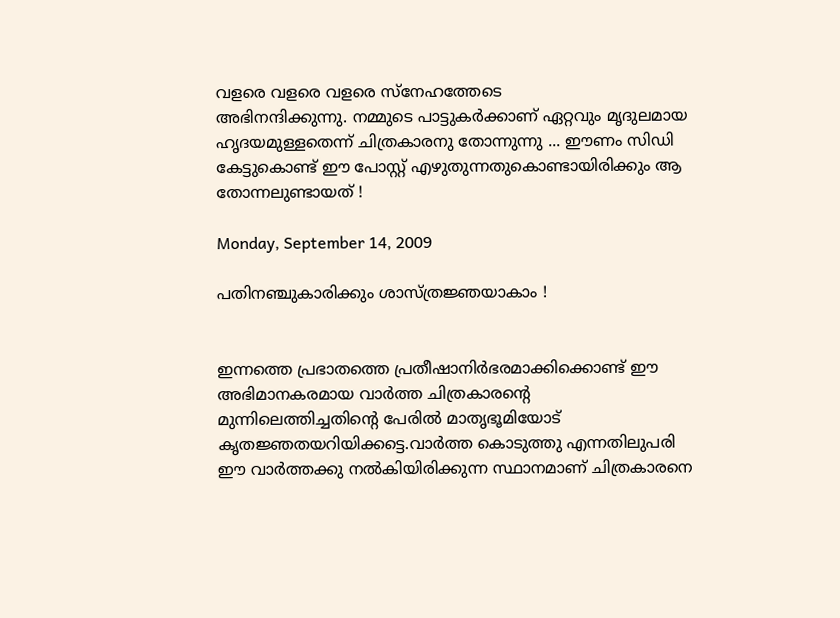വളരെ വളരെ വളരെ സ്നേഹത്തേടെ
അഭിനന്ദിക്കുന്നു. നമ്മുടെ പാട്ടുകര്‍ക്കാണ് ഏറ്റവും മൃദുലമായ ഹൃദയമുള്ളതെന്ന് ചിത്രകാരനു തോന്നുന്നു ... ഈണം സിഡി കേട്ടുകൊണ്ട് ഈ പോസ്റ്റ് എഴുതുന്നതുകൊണ്ടായിരിക്കും ആ തോന്നലുണ്ടായത് !

Monday, September 14, 2009

പതിനഞ്ചുകാരിക്കും ശാസ്ത്രജ്ഞയാകാം !


ഇന്നത്തെ പ്രഭാതത്തെ പ്രതീഷാനിര്‍ഭരമാക്കിക്കൊണ്ട് ഈ അഭിമാനകരമായ വാര്‍ത്ത ചിത്രകാരന്റെ മുന്നിലെത്തിച്ചതിന്റെ പേരില്‍ മാതൃഭൂമിയോട് കൃതജ്ഞതയറിയിക്കട്ടെ.വാര്‍ത്ത കൊടുത്തു എന്നതിലുപരി ഈ വാര്‍ത്തക്കു നല്‍കിയിരിക്കുന്ന സ്ഥാനമാണ് ചിത്രകാരനെ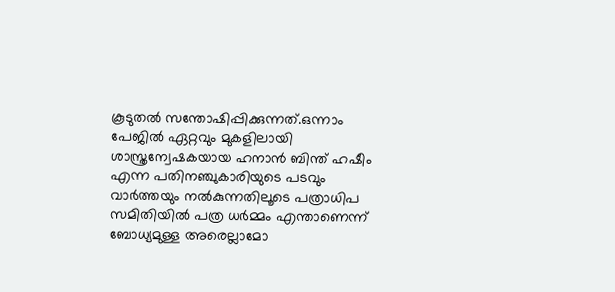കൂടുതല്‍ സന്തോഷിപ്പിക്കുന്നത്.ഒന്നാം പേജില്‍ ഏറ്റവും മുകളിലായി ശാസ്ത്രന്വേഷകയായ ഹനാന്‍ ബിന്ത് ഹഷീം എന്ന പതിനഞ്ചുകാരിയുടെ പടവും വാര്‍ത്തയും നല്‍കുന്നതിലൂടെ പത്രാധിപ സമിതിയില്‍ പത്ര ധര്‍മ്മം എന്താണെന്ന് ബോധ്യമുള്ള അരെല്ലാമോ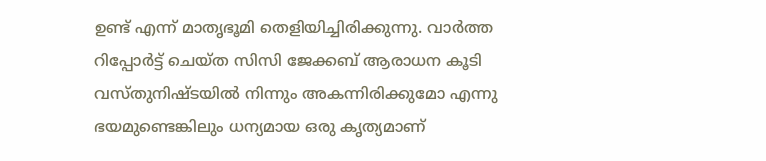ഉണ്ട് എന്ന് മാതൃഭൂമി തെളിയിച്ചിരിക്കുന്നു. വാര്‍ത്ത റിപ്പോര്‍ട്ട് ചെയ്ത സിസി ജേക്കബ് ആരാധന കൂടി വസ്തുനിഷ്ടയില്‍ നിന്നും അകന്നിരിക്കുമോ എന്നു ഭയമുണ്ടെങ്കിലും ധന്യമായ ഒരു കൃത്യമാണ്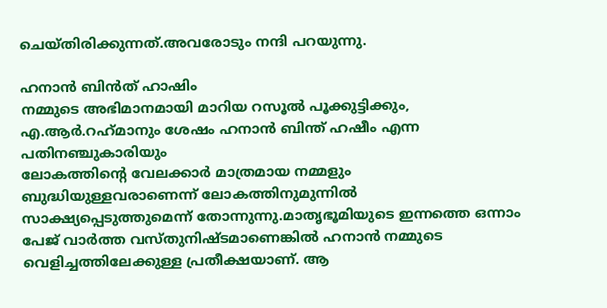ചെയ്തിരിക്കുന്നത്.അവരോടും നന്ദി പറയുന്നു.

ഹനാന്‍ ബിന്‍‌ത് ഹാഷിം
നമ്മുടെ അഭിമാനമായി മാറിയ റസൂല്‍ പൂക്കുട്ടിക്കും, എ.ആര്‍.റഹ്‌മാനും ശേഷം ഹനാന്‍ ബിന്ത് ഹഷീം എന്ന പതിനഞ്ചുകാരിയും
ലോകത്തിന്റെ വേലക്കാര്‍ മാത്രമായ നമ്മളും ബുദ്ധിയുള്ളവരാണെന്ന് ലോകത്തിനുമുന്നില്‍ സാക്ഷ്യപ്പെടുത്തുമെന്ന് തോന്നുന്നു.മാതൃഭൂമിയുടെ ഇന്നത്തെ ഒന്നാം പേജ് വാര്‍ത്ത വസ്തുനിഷ്ടമാണെങ്കില്‍ ഹനാന്‍ നമ്മുടെ വെളിച്ചത്തിലേക്കുള്ള പ്രതീക്ഷയാണ്. ആ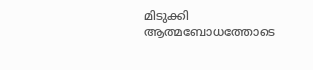മിടുക്കി ആത്മബോധത്തോടെ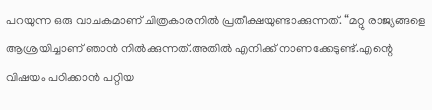പറയുന്ന ഒരു വാചകമാണ് ചിത്രകാരനില്‍ പ്രതീക്ഷയുണ്ടാക്കുന്നത്. “മറ്റു രാജ്യങ്ങളെ ആശ്രയിച്ചാണ് ഞാന്‍ നില്‍ക്കുന്നത്.അതില്‍ എനിക്ക് നാണക്കേടുണ്ട്.എന്റെ വിഷയം പഠിക്കാന്‍ പറ്റിയ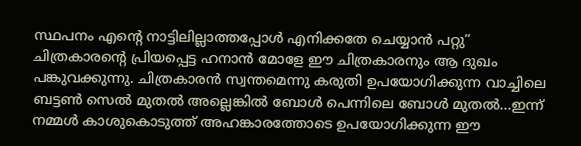സ്ഥപനം എന്റെ നാട്ടിലില്ലാത്തപ്പോള്‍ എനിക്കതേ ചെയ്യാന്‍ പറ്റു”
ചിത്രകാരന്റെ പ്രിയപ്പെട്ട ഹനാന്‍ മോളേ ഈ ചിത്രകാരനും ആ ദുഖം പങ്കുവക്കുന്നു. ചിത്രകാരന്‍ സ്വന്തമെന്നു കരുതി ഉപയോഗിക്കുന്ന വാച്ചിലെ ബട്ടണ്‍ സെല്‍ മുതല്‍ അല്ലെങ്കില്‍ ബോള്‍ പെന്നിലെ ബോള്‍ മുതല്‍...ഇന്ന് നമ്മള്‍ കാശുകൊടുത്ത് അഹങ്കാരത്തോടെ ഉപയോഗിക്കുന്ന ഈ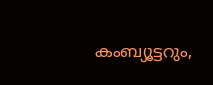കംബ്യൂട്ടറും,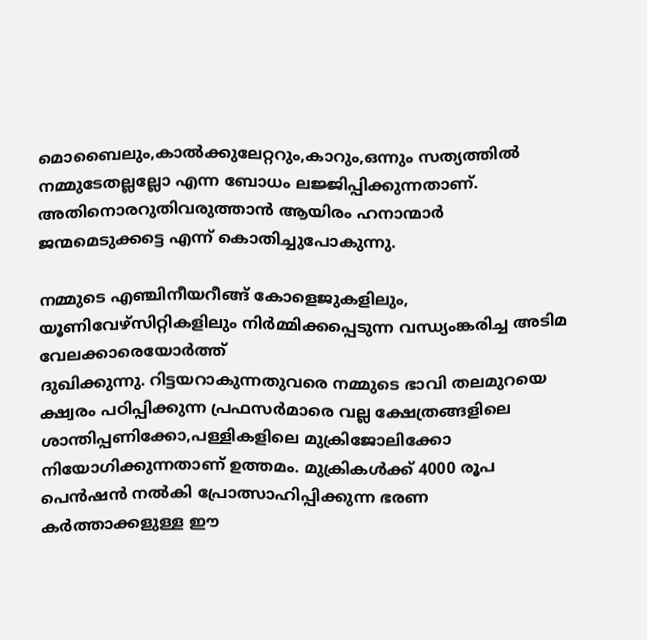മൊബൈലും,കാല്‍ക്കുലേറ്ററും,കാറും,ഒന്നും സത്യത്തില്‍ നമ്മുടേതല്ലല്ലോ എന്ന ബോധം ലജ്ജിപ്പിക്കുന്നതാണ്.
അതിനൊരറുതിവരുത്താന്‍ ആയിരം ഹനാന്മാര്‍ ജന്മമെടുക്കട്ടെ എന്ന് കൊതിച്ചുപോകുന്നു.

നമ്മുടെ എഞ്ചിനീയറീങ്ങ് കോളെജുകളിലും, യൂണിവേഴ്സിറ്റികളിലും നിര്‍മ്മിക്കപ്പെടുന്ന വന്ധ്യംങ്കരിച്ച അടിമ വേലക്കാരെയോര്‍ത്ത്
ദുഖിക്കുന്നു. റിട്ടയറാകുന്നതുവരെ നമ്മുടെ ഭാവി തലമുറയെ ക്ഷ്വരം പഠിപ്പിക്കുന്ന പ്രഫസര്‍മാരെ വല്ല ക്ഷേത്രങ്ങളിലെ ശാന്തിപ്പണിക്കോ,പള്ളികളിലെ മുക്രിജോലിക്കോ നിയോഗിക്കുന്നതാണ് ഉത്തമം. മുക്രികള്‍ക്ക് 4000 രൂപ പെന്‍ഷന്‍ നല്‍കി പ്രോത്സാഹിപ്പിക്കുന്ന ഭരണ കര്‍ത്താക്കളുള്ള ഈ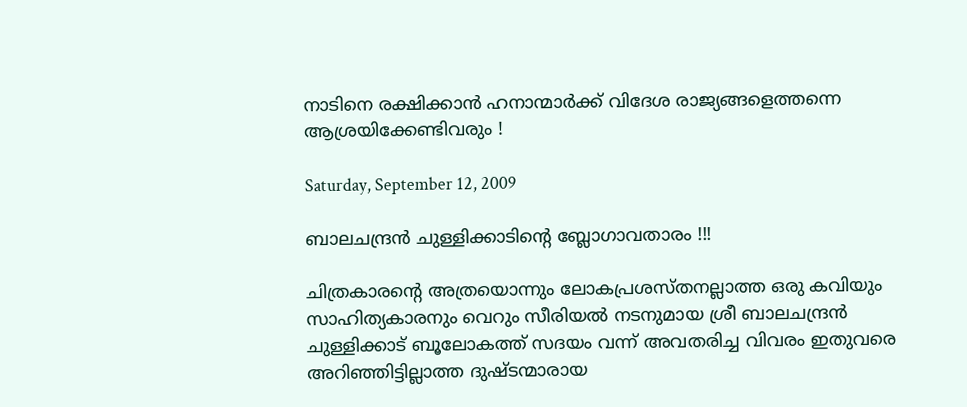നാടിനെ രക്ഷിക്കാന്‍ ഹനാന്മാര്‍ക്ക് വിദേശ രാജ്യങ്ങളെത്തന്നെ ആശ്രയിക്കേണ്ടിവരും !

Saturday, September 12, 2009

ബാലചന്ദ്രന്‍ ചുള്ളിക്കാടിന്റെ ബ്ലോഗാവതാരം !!!

ചിത്രകാരന്റെ അത്രയൊന്നും ലോകപ്രശസ്തനല്ലാത്ത ഒരു കവിയും സാഹിത്യകാരനും വെറും സീരിയല്‍ നടനുമായ ശ്രീ ബാലചന്ദ്രന്‍ ചുള്ളിക്കാട് ബൂലോകത്ത് സദയം വന്ന് അവതരിച്ച വിവരം ഇതുവരെ അറിഞ്ഞിട്ടില്ലാത്ത ദുഷ്ടന്മാരായ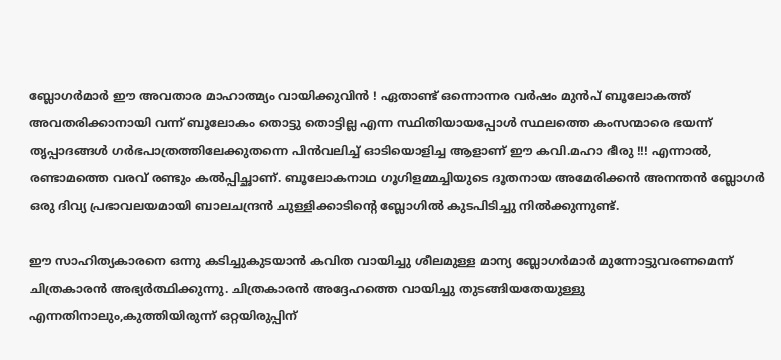ബ്ലോഗര്‍മാര്‍ ഈ അവതാര മാഹാത്മ്യം വായിക്കുവിന്‍ ! ഏതാണ്ട് ഒന്നൊന്നര വര്‍ഷം മുന്‍പ് ബൂലോകത്ത് അവതരിക്കാനായി വന്ന് ബൂലോകം തൊട്ടു തൊട്ടില്ല എന്ന സ്ഥിതിയായപ്പോള്‍ സ്ഥലത്തെ കംസന്മാരെ ഭയന്ന് തൃപ്പാദങ്ങള്‍ ഗര്‍ഭപാത്രത്തിലേക്കുതന്നെ പിന്‍‌വലിച്ച് ഓടിയൊളിച്ച ആളാണ് ഈ കവി.മഹാ ഭീരു !!! എന്നാല്‍, രണ്ടാമത്തെ വരവ് രണ്ടും കല്‍പ്പിച്ഛാണ്. ബൂലോകനാഥ ഗൂഗിളമ്മച്ചിയുടെ ദൂതനായ അമേരിക്കന്‍ അനന്തന്‍ ബ്ലോഗര്‍ ഒരു ദിവ്യ പ്രഭാവലയമായി ബാലചന്ദ്രന്‍ ചുള്ളിക്കാടിന്റെ ബ്ലോഗില്‍ കുടപിടിച്ചു നില്‍ക്കുന്നുണ്ട്.

ഈ സാഹിത്യകാരനെ ഒന്നു കടിച്ചുകുടയാന്‍ കവിത വായിച്ചു ശീലമുള്ള മാന്യ ബ്ലോഗര്‍മാര്‍ മുന്നോട്ടുവരണമെന്ന് ചിത്രകാരന്‍ അഭ്യര്‍ത്ഥിക്കുന്നു. ചിത്രകാരന്‍ അദ്ദേഹത്തെ വായിച്ചു തുടങ്ങിയതേയുള്ളു എന്നതിനാലും,കുത്തിയിരുന്ന് ഒറ്റയിരുപ്പിന്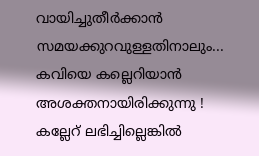വായിച്ചുതീര്‍ക്കാന്‍ സമയക്കുറവുള്ളതിനാലും... കവിയെ കല്ലെറിയാന്‍ അശക്തനായിരിക്കുന്നു ! കല്ലേറ് ലഭിച്ചില്ലെങ്കില്‍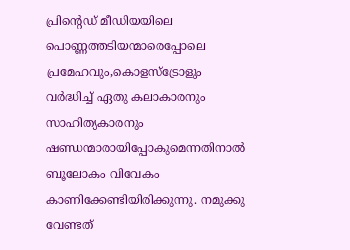പ്രിന്റെഡ് മീഡിയയിലെ പൊണ്ണത്തടിയന്മാരെപ്പോലെ പ്രമേഹവും,കൊളസ്ട്രോളും വര്‍ദ്ധിച്ച് ഏതു കലാകാരനും സാഹിത്യകാരനും ഷണ്ഡന്മാരായിപ്പോകുമെന്നതിനാല്‍ ബൂലോകം വിവേകം കാണിക്കേണ്ടിയിരിക്കുന്നു. നമുക്കു വേണ്ടത്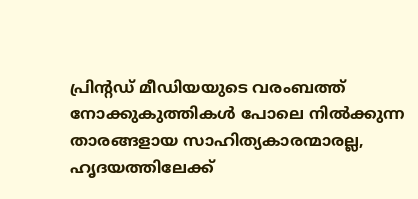പ്രിന്റഡ് മീഡിയയുടെ വരംബത്ത് നോക്കുകുത്തികള്‍ പോലെ നില്‍ക്കുന്ന താരങ്ങളായ സാഹിത്യകാരന്മാരല്ല, ഹൃദയത്തിലേക്ക്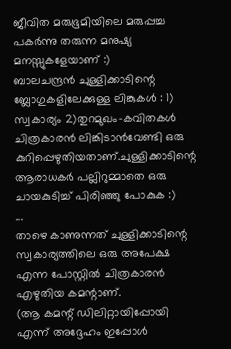ജീവിത മരുഭൂമിയിലെ മരുപ്പച്ച പകര്‍ന്നു തരുന്ന മനുഷ്യ മനസ്സുകളേയാണ് :)
ബാലചന്ദ്രന്‍ ചുള്ളിക്കാടിന്റെ ബ്ലോഗുകളിലേക്കുള്ള ലിങ്കുകള്‍ : 1) സ്വകാര്യം 2)തുറമുഖം-കവിതകള്‍
ചിത്രകാരന്‍ ലിങ്കിടാന്‍വേണ്ടി ഒരു കുറിപ്പെഴുതിയതാണ്.ചുള്ളിക്കാടിന്റെ ആരാധകര്‍ പല്ലിറുമ്മാതെ ഒരു ചായകുടിച്ച് പിരിഞ്ഞു പോകുക :)
...
താഴെ കാണുന്നത് ചുള്ളിക്കാടിന്റെ സ്വകാര്യത്തിലെ ഒരു അപേക്ഷ എന്ന പോസ്റ്റില്‍ ചിത്രകാരന്‍ എഴുതിയ കമന്റാണ്.
(ആ കമന്റ് ഡിലിറ്റായിപ്പോയി എന്ന് അദ്ദേഹം ഇപ്പോള്‍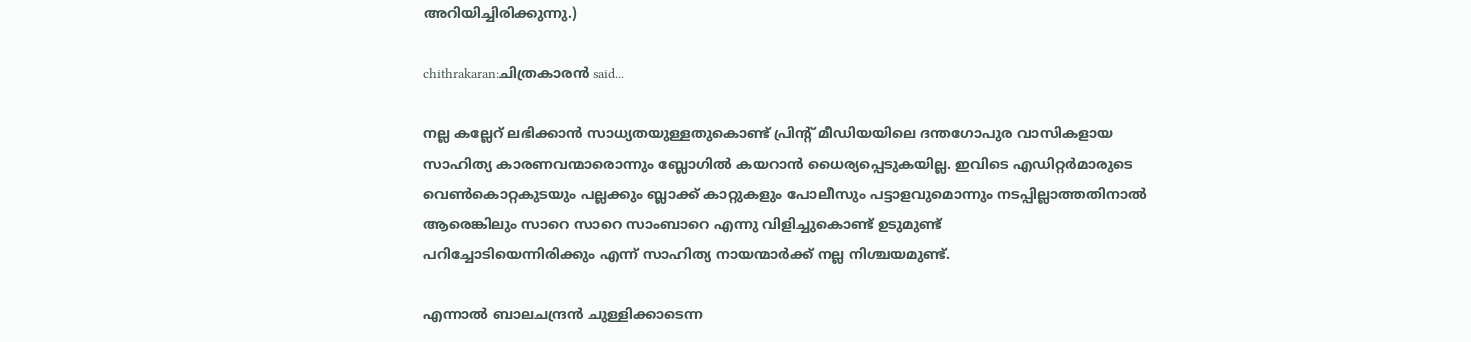അറിയിച്ചിരിക്കുന്നു.)

chithrakaran:ചിത്രകാരന്‍ said...

നല്ല കല്ലേറ് ലഭിക്കാന്‍ സാധ്യതയുള്ളതുകൊണ്ട് പ്രിന്റ് മീഡിയയിലെ ദന്തഗോപുര വാസികളായ സാഹിത്യ കാരണവന്മാരൊന്നും ബ്ലോഗില്‍ കയറാന്‍ ധൈര്യപ്പെടുകയില്ല. ഇവിടെ എഡിറ്റര്‍മാരുടെ വെണ്‍കൊറ്റകുടയും പല്ലക്കും ബ്ലാക്ക് കാറ്റുകളും പോലീസും പട്ടാളവുമൊന്നും നടപ്പില്ലാത്തതിനാല്‍
ആരെങ്കിലും സാറെ സാറെ സാംബാറെ എന്നു വിളിച്ചുകൊണ്ട് ഉടുമുണ്ട്
പറിച്ചോടിയെന്നിരിക്കും എന്ന് സാഹിത്യ നായന്മാര്‍ക്ക് നല്ല നിശ്ചയമുണ്ട്.

എന്നാല്‍ ബാലചന്ദ്രന്‍ ചുള്ളിക്കാടെന്ന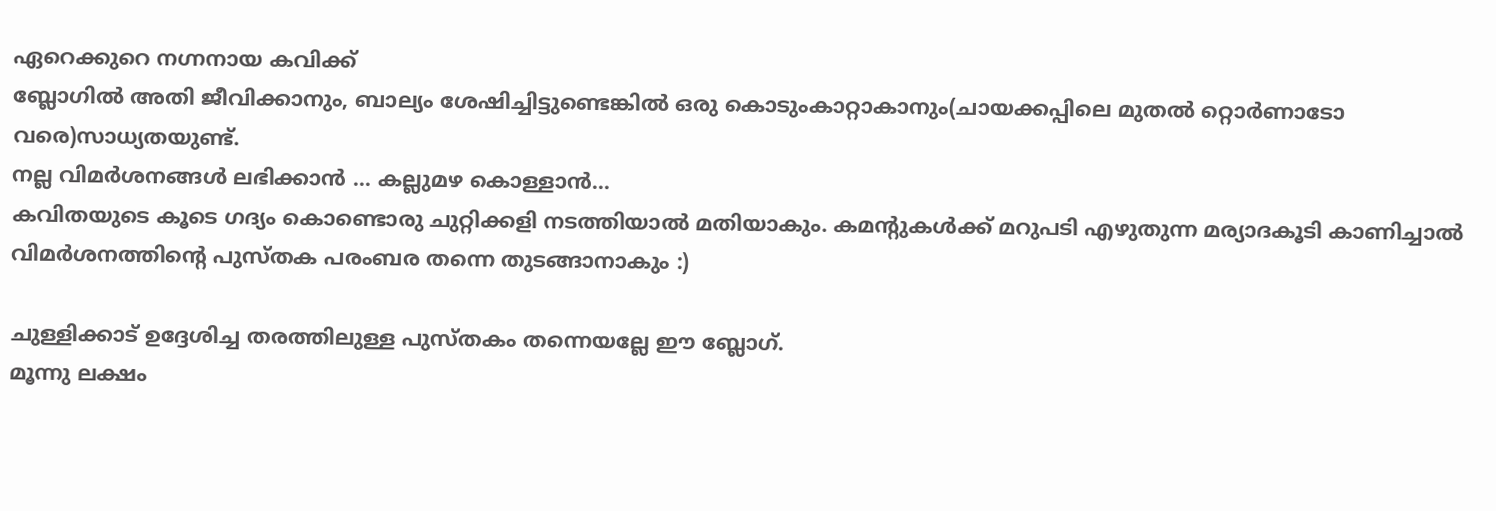ഏറെക്കുറെ നഗ്നനായ കവിക്ക്
ബ്ലോഗില്‍ അതി ജീവിക്കാനും, ബാല്യം ശേഷിച്ചിട്ടുണ്ടെങ്കില്‍ ഒരു കൊടുംകാറ്റാകാനും(ചായക്കപ്പിലെ മുതല്‍ റ്റൊര്‍ണാടോ വരെ)സാധ്യതയുണ്ട്.
നല്ല വിമര്‍ശനങ്ങള്‍ ലഭിക്കാന്‍ ... കല്ലുമഴ കൊള്ളാന്‍...
കവിതയുടെ കൂടെ ഗദ്യം കൊണ്ടൊരു ചുറ്റിക്കളി നടത്തിയാല്‍ മതിയാകും. കമന്റുകള്‍ക്ക് മറുപടി എഴുതുന്ന മര്യാദകൂടി കാണിച്ചാല്‍
വിമര്‍ശനത്തിന്റെ പുസ്തക പരംബര തന്നെ തുടങ്ങാനാകും :)

ചുള്ളിക്കാട് ഉദ്ദേശിച്ച തരത്തിലുള്ള പുസ്തകം തന്നെയല്ലേ ഈ ബ്ലോഗ്.
മൂന്നു ലക്ഷം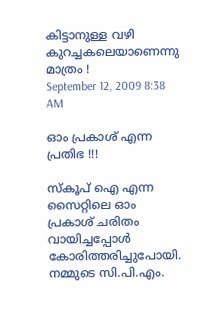കിട്ടാനുള്ള വഴി കുറച്ചകലെയാണെന്നു മാത്രം !
September 12, 2009 8:38 AM

ഓം പ്രകാശ് എന്ന പ്രതിഭ !!!

സ്കൂപ് ഐ എന്ന സൈറ്റിലെ ഓം പ്രകാശ് ചരിതം വായിച്ചപ്പോള്‍ കോരിത്തരിച്ചുപോയി.
നമ്മുടെ സി.പി.എം.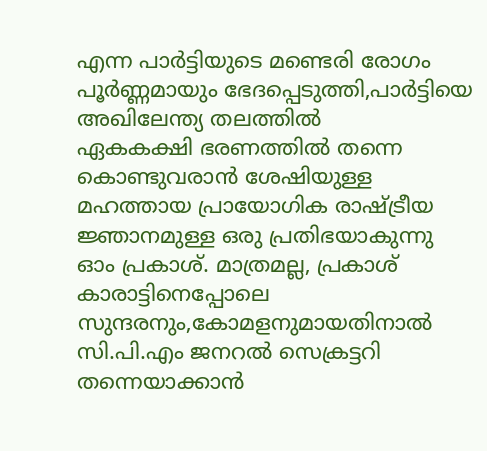എന്ന പാര്‍ട്ടിയുടെ മണ്ടെരി രോഗം പൂര്‍ണ്ണമായും ഭേദപ്പെടുത്തി,പാര്‍ട്ടിയെ അഖിലേന്ത്യ തലത്തില്‍
ഏകകക്ഷി ഭരണത്തില്‍ തന്നെ കൊണ്ടുവരാന്‍ ശേഷിയുള്ള മഹത്തായ പ്രായോഗിക രാഷ്ട്രീയ ജ്ഞാനമുള്ള ഒരു പ്രതിഭയാകുന്നു
ഓം പ്രകാശ്. മാത്രമല്ല, പ്രകാശ് കാരാട്ടിനെപ്പോലെ സുന്ദരനും,കോമളനുമായതിനാല്‍ സി.പി.എം ജനറല്‍ സെക്രട്ടറി തന്നെയാക്കാന്‍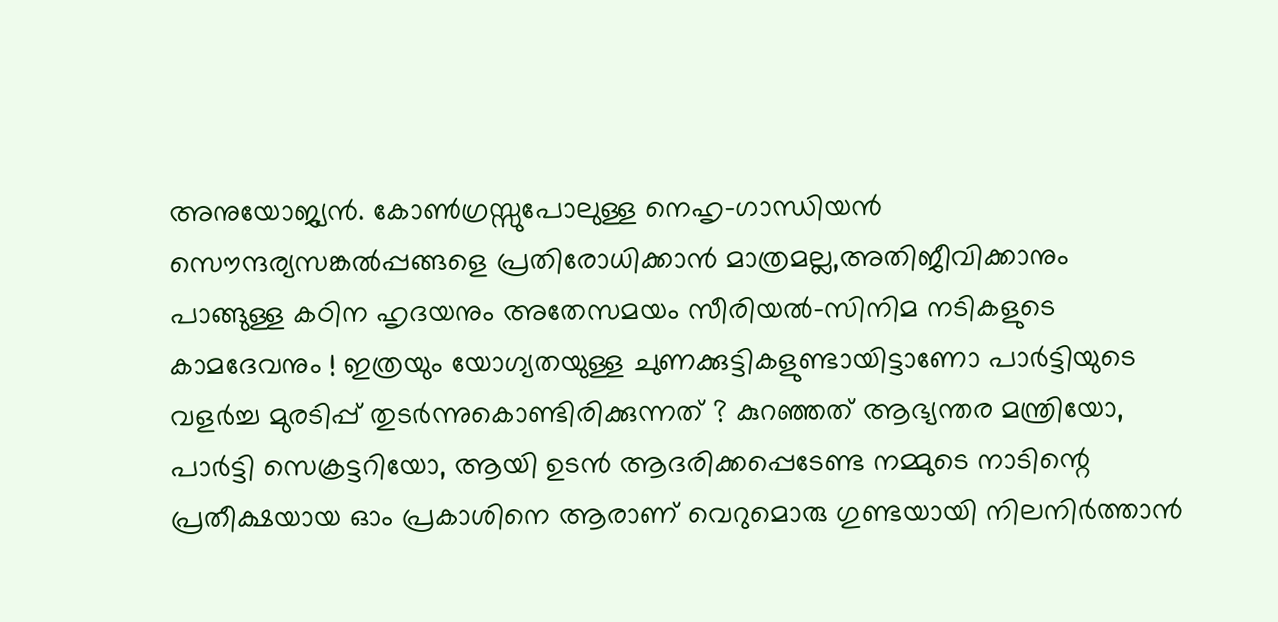അനുയോജ്യന്‍. കോണ്‍ഗ്രസ്സുപോലുള്ള നെഹൃ-ഗാന്ധിയന്‍ സൌന്ദര്യസങ്കല്‍പ്പങ്ങളെ പ്രതിരോധിക്കാന്‍ മാത്രമല്ല,അതിജീവിക്കാനും പാങ്ങുള്ള കഠിന ഹൃദയനും അതേസമയം സീരിയല്‍-സിനിമ നടികളുടെ കാമദേവനും ! ഇത്രയും യോഗ്യതയുള്ള ചുണക്കുട്ടികളുണ്ടായിട്ടാണോ പാര്‍ട്ടിയുടെ വളര്‍ച്ച മുരടിപ്പ് തുടര്‍ന്നുകൊണ്ടിരിക്കുന്നത് ? കുറഞ്ഞത് ആഭ്യന്തര മന്ത്രിയോ, പാര്‍ട്ടി സെക്രട്ടറിയോ, ആയി ഉടന്‍ ആദരിക്കപ്പെടേണ്ട നമ്മുടെ നാടിന്റെ പ്രതീക്ഷയായ ഓം പ്രകാശിനെ ആരാണ് വെറുമൊരു ഗുണ്ടയായി നിലനിര്‍ത്താന്‍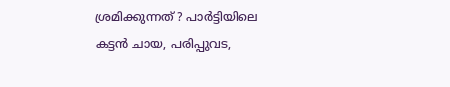ശ്രമിക്കുന്നത് ? പാര്‍ട്ടിയിലെ കട്ടന്‍ ചായ, പരിപ്പുവട,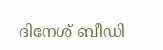ദിനേശ് ബീഡി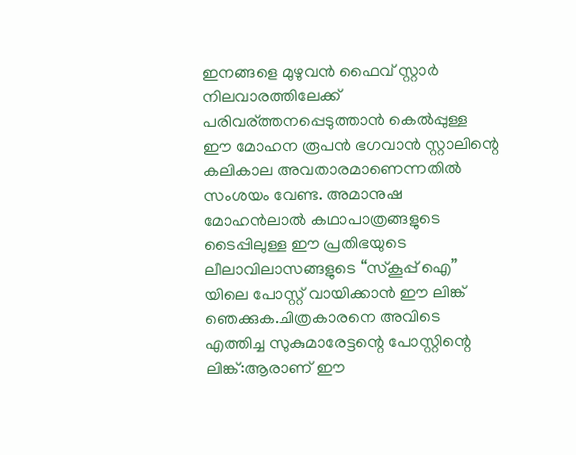ഇനങ്ങളെ മുഴുവന്‍ ഫൈവ് സ്റ്റാര്‍ നിലവാരത്തിലേക്ക് പരിവര്ത്തനപ്പെടുത്താന്‍ കെല്‍പ്പുള്ള ഈ മോഹന രൂപന്‍ ഭഗവാന്‍ സ്റ്റാലിന്റെ കലികാല അവതാരമാണെന്നതില്‍ സംശയം വേണ്ട. അമാനുഷ മോഹന്‍ലാല്‍ കഥാപാത്രങ്ങളുടെ ടൈപ്പിലുള്ള ഈ പ്രതിഭയുടെ ലീലാവിലാസങ്ങളുടെ “സ്കൂപ്പ് ഐ” യിലെ പോസ്റ്റ് വായിക്കാന്‍ ഈ ലിങ്ക് ഞെക്കുക.ചിത്രകാരനെ അവിടെ എത്തിച്ച സുകുമാരേട്ടന്റെ പോസ്റ്റിന്റെ ലിങ്ക്:ആരാണ് ഈ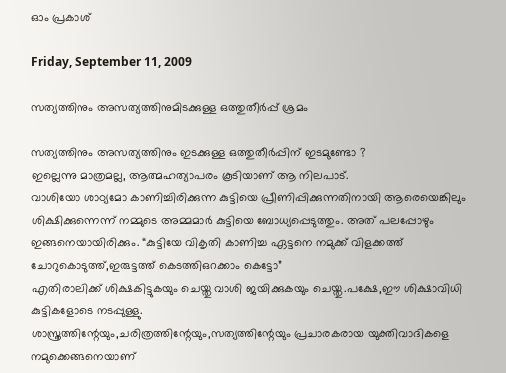ഓം പ്രകാശ്

Friday, September 11, 2009

സത്യത്തിനും അസത്യത്തിനുമിടക്കുള്ള ഒത്തുതീര്‍പ്പ് ശ്രമം

സത്യത്തിനും അസത്യത്തിനും ഇടക്കുള്ള ഒത്തുതീര്‍പ്പിന് ഇടമുണ്ടോ ?
ഇല്ലെന്നു മാത്രമല്ല, ആത്മഹത്യാപരം കൂടിയാണ് ആ നിലപാട്‌.
വാശിയോ ശാഠ്യമോ കാണിച്ചിരിക്കുന്ന കുട്ടിയെ പ്രീണിപ്പിക്കുന്നതിനായി ആരെയെങ്കിലും ശിക്ഷിക്കുന്നെന്ന് നമ്മുടെ അമ്മമാര്‍ കുട്ടിയെ ബോധ്യപ്പെടുത്തും. അത് പലപ്പോഴും ഇങ്ങനെയായിരിക്കും. “കുട്ടിയേ വികൃതി കാണിച്ച ഏട്ടനെ നമുക്ക് വിളക്കത്ത് ചോറുകൊടുത്ത്,ഇരുട്ടത്ത് കെടത്തിഒറക്കാം കെട്ടോ”
എതിരാലിക്ക് ശിക്ഷകിട്ടുകയും ചെയ്തു വാശി ജയിക്കുകയും ചെയ്തു.പക്ഷേ,ഈ ശിക്ഷാവിധി കുട്ടികളോടെ നടപ്പുള്ളു.
ശാസ്ത്രത്തിന്റേയും,ചരിത്രത്തിന്റേയും,സത്യത്തിന്റേയും പ്രചാരകരായ യുക്തിവാദികളെ നമുക്കെങ്ങനെയാണ്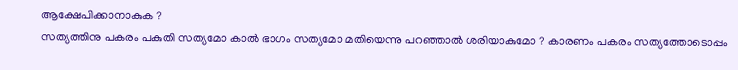ആക്ഷേപിക്കാനാകുക ?
സത്യത്തിനു പകരം പകുതി സത്യമോ കാല്‍ ഭാഗം സത്യമോ മതിയെന്നു പറഞ്ഞാല്‍ ശരിയാകുമോ ? കാരണം പകരം സത്യത്തോടൊപ്പം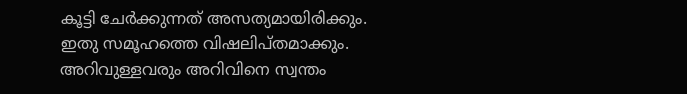കൂട്ടി ചേര്‍ക്കുന്നത് അസത്യമായിരിക്കും. ഇതു സമൂഹത്തെ വിഷലിപ്തമാക്കും. അറിവുള്ളവരും അറിവിനെ സ്വന്തം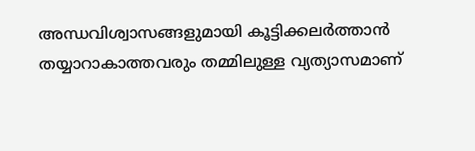അന്ധവിശ്വാസങ്ങളുമായി കൂട്ടിക്കലര്‍ത്താന്‍ തയ്യാറാകാത്തവരും തമ്മിലുള്ള വ്യത്യാസമാണ്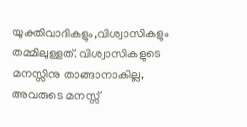യുക്തിവാദികളും,വിശ്വാസികളും തമ്മിലുള്ളത്. വിശ്വാസികളുടെ മനസ്സിനു താങ്ങാനാകില്ല, അവരുടെ മനസ്സ്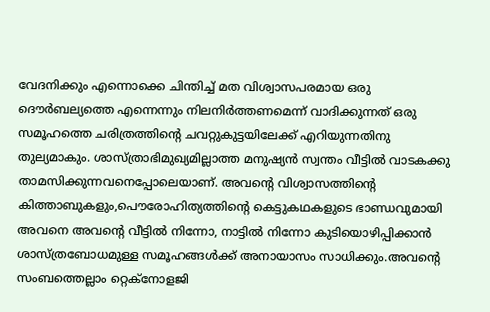വേദനിക്കും എന്നൊക്കെ ചിന്തിച്ച് മത വിശ്വാസപരമായ ഒരു ദൌര്‍ബല്യത്തെ എന്നെന്നും നിലനിര്‍ത്തണമെന്ന് വാദിക്കുന്നത് ഒരു സമൂഹത്തെ ചരിത്രത്തിന്റെ ചവറ്റുകുട്ടയിലേക്ക് എറിയുന്നതിനു തുല്യമാകും. ശാസ്ത്രാഭിമുഖ്യമില്ലാത്ത മനുഷ്യന്‍ സ്വന്തം വീട്ടില്‍ വാടകക്കു താമസിക്കുന്നവനെപ്പോലെയാണ്. അവന്റെ വിശ്വാസത്തിന്റെ കിത്താബുകളും,പൌരോഹിത്യത്തിന്റെ കെട്ടുകഥകളുടെ ഭാണ്ഡവുമായി
അവനെ അവന്റെ വീട്ടില്‍ നിന്നോ, നാട്ടില്‍ നിന്നോ കുടിയൊഴിപ്പിക്കാന്‍ ശാസ്ത്രബോധമുള്ള സമൂഹങ്ങള്‍ക്ക് അനായാസം സാധിക്കും.അവന്റെ സംബത്തെല്ലാം റ്റെക്നോളജി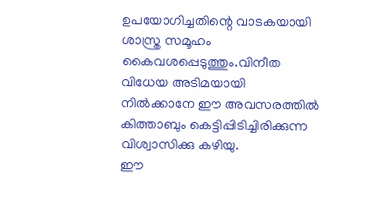ഉപയോഗിച്ചതിന്റെ വാടകയായി ശാസ്ത്ര സമൂഹം കൈവശപ്പെടുത്തും.വിനീത വിധേയ അടിമയായി നില്‍ക്കാനേ ഈ അവസരത്തില്‍ കിത്താബും കെട്ടിപ്പിടിച്ചിരിക്കുന്ന വിശ്വാസിക്കു കഴിയു.
ഈ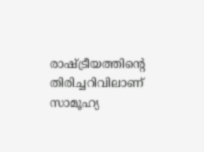രാഷ്ട്രീയത്തിന്റെ തിരിച്ചറിവിലാണ് സാമൂഹ്യ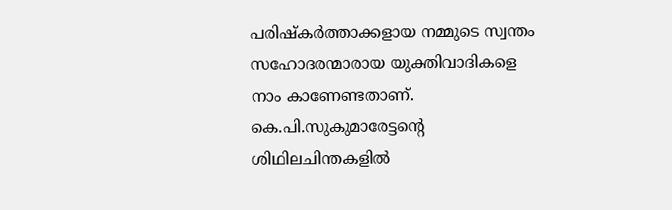പരിഷ്കര്‍ത്താക്കളായ നമ്മുടെ സ്വന്തം സഹോദരന്മാരായ യുക്തിവാദികളെ നാം കാണേണ്ടതാണ്.
കെ.പി.സുകുമാരേട്ടന്റെ ശിഥിലചിന്തകളില്‍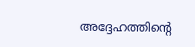അദ്ദേഹത്തിന്റെ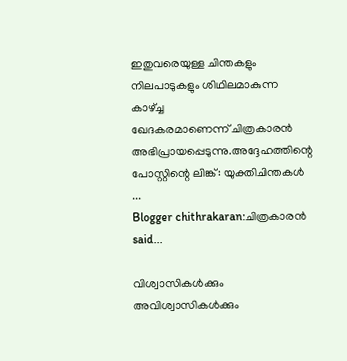ഇതുവരെയുള്ള ചിന്തകളും നിലപാടുകളും ശിഥിലമാകുന്ന കാഴ്ച്ച
ഖേദകരമാണെന്ന് ചിത്രകാരന്‍ അഭിപ്രായപ്പെടുന്നു.അദ്ദേഹത്തിന്റെ പോസ്റ്റിന്റെ ലിങ്ക്: യുക്തിചിന്തകള്‍
...
Blogger chithrakaran:ചിത്രകാരന്‍ said...

വിശ്വാസികള്‍ക്കും അവിശ്വാസികള്‍ക്കും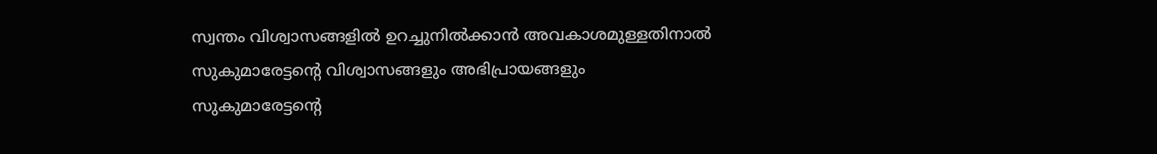സ്വന്തം വിശ്വാസങ്ങളില്‍ ഉറച്ചുനില്‍ക്കാന്‍ അവകാശമുള്ളതിനാല്‍
സുകുമാരേട്ടന്റെ വിശ്വാസങ്ങളും അഭിപ്രായങ്ങളും
സുകുമാരേട്ടന്റെ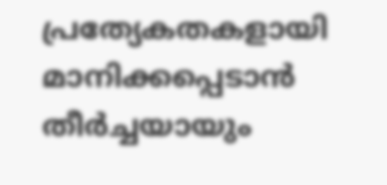പ്രത്യേകതകളായി മാനിക്കപ്പെടാന്‍ തീര്‍ച്ചയായും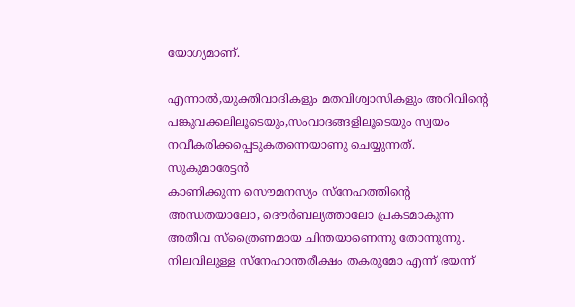യോഗ്യമാണ്.

എന്നാല്‍,യുക്തിവാദികളും മതവിശ്വാസികളും അറിവിന്റെ പങ്കുവക്കലിലൂടെയും,സംവാദങ്ങളിലൂടെയും സ്വയം നവീകരിക്കപ്പെടുകതന്നെയാണു ചെയ്യുന്നത്. സുകുമാരേട്ടന്‍
കാണിക്കുന്ന സൌമനസ്യം സ്നേഹത്തിന്റെ അന്ധതയാലോ, ദൌര്‍ബല്യത്താലോ പ്രകടമാകുന്ന
അതീവ സ്ത്രൈണമായ ചിന്തയാണെന്നു തോന്നുന്നു.
നിലവിലുള്ള സ്നേഹാന്തരീക്ഷം തകരുമോ എന്ന് ഭയന്ന്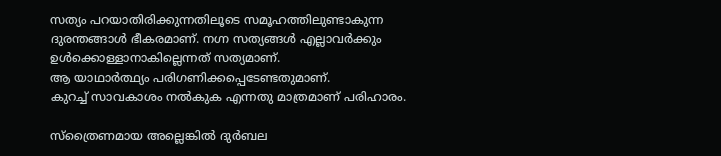സത്യം പറയാതിരിക്കുന്നതിലൂടെ സമൂഹത്തിലുണ്ടാകുന്ന
ദുരന്തങ്ങാള്‍ ഭീകരമാണ്. നഗ്ന സത്യങ്ങള്‍ എല്ലാവര്‍ക്കും ഉള്‍ക്കൊള്ളാനാകില്ലെന്നത് സത്യമാണ്.
ആ യാഥാര്‍ത്ഥ്യം പരിഗണിക്കപ്പെടേണ്ടതുമാണ്.
കുറച്ച് സാവകാശം നല്‍കുക എന്നതു മാത്രമാണ് പരിഹാരം.

സ്ത്രൈണമായ അല്ലെങ്കില്‍ ദുര്‍ബല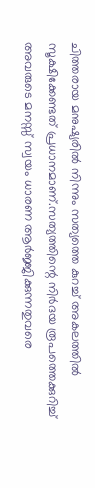ചിത്തരായ മനുഷ്യരില്‍ നിന്നും സത്യത്തെ കുറച്ച് അകലത്തില്‍ സൂക്ഷിക്കേണ്ടത് പ്രധാനമാണ്.സത്യത്തിന്റെ നിര്‍ദയ രൂപത്തെക്കുറിച്ച് അവരുടെ മനസ്സ് സ്വയം ധാരണ ആര്‍ജ്ജിക്കുന്നതുവരെ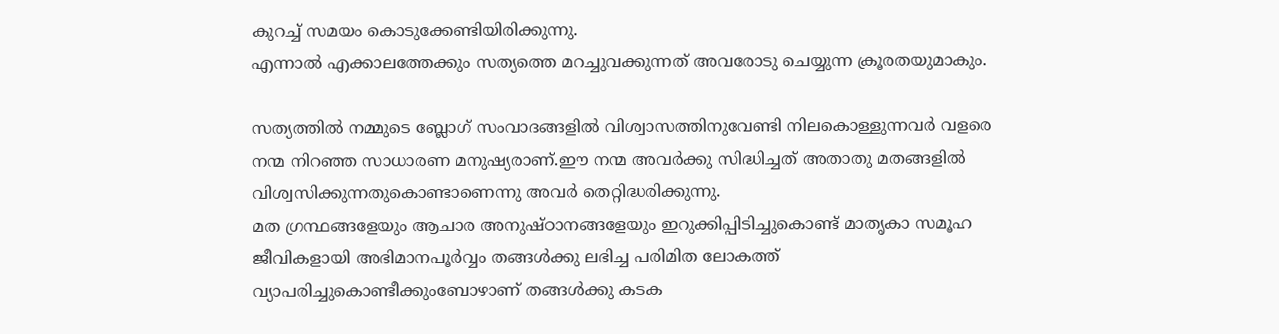കുറച്ച് സമയം കൊടുക്കേണ്ടിയിരിക്കുന്നു.
എന്നാല്‍ എക്കാലത്തേക്കും സത്യത്തെ മറച്ചുവക്കുന്നത് അവരോടു ചെയ്യുന്ന ക്രൂരതയുമാകും.

സത്യത്തില്‍ നമ്മുടെ ബ്ലോഗ് സംവാദങ്ങളില്‍ വിശ്വാസത്തിനുവേണ്ടി നിലകൊള്ളുന്നവര്‍ വളരെ
നന്മ നിറഞ്ഞ സാധാരണ മനുഷ്യരാണ്.ഈ നന്മ അവര്‍ക്കു സിദ്ധിച്ചത് അതാതു മതങ്ങളില്‍ വിശ്വസിക്കുന്നതുകൊണ്ടാണെന്നു അവര്‍ തെറ്റിദ്ധരിക്കുന്നു.
മത ഗ്രന്ഥങ്ങളേയും ആചാര അനുഷ്ഠാനങ്ങളേയും ഇറുക്കിപ്പിടിച്ചുകൊണ്ട് മാതൃകാ സമൂഹ ജീവികളായി അഭിമാനപൂര്‍വ്വം തങ്ങള്‍ക്കു ലഭിച്ച പരിമിത ലോകത്ത്
വ്യാപരിച്ചുകൊണ്ടീക്കുംബോഴാണ് തങ്ങള്‍ക്കു കടക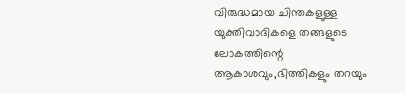വിരുദ്ധമായ ചിന്തകളുള്ള യുക്തിവാദികളെ തങ്ങളുടെ ലോകത്തിന്റെ ആകാശവും,ഭിത്തികളും തറയും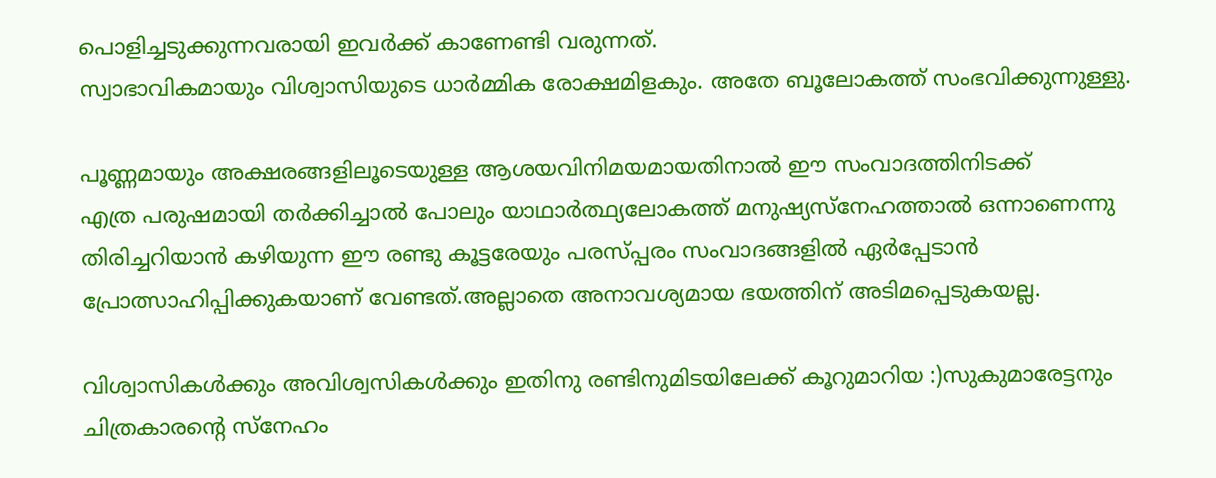പൊളിച്ചടുക്കുന്നവരായി ഇവര്‍ക്ക് കാണേണ്ടി വരുന്നത്.
സ്വാഭാവികമായും വിശ്വാസിയുടെ ധാര്‍മ്മിക രോക്ഷമിളകും. അതേ ബൂലോകത്ത് സംഭവിക്കുന്നുള്ളു.

പൂണ്ണമായും അക്ഷരങ്ങളിലൂടെയുള്ള ആശയവിനിമയമായതിനാല്‍ ഈ സംവാദത്തിനിടക്ക്
എത്ര പരുഷമായി തര്‍ക്കിച്ചാല്‍ പോലും യാഥാര്‍ത്ഥ്യലോകത്ത് മനുഷ്യസ്നേഹത്താല്‍ ഒന്നാണെന്നു തിരിച്ചറിയാന്‍ കഴിയുന്ന ഈ രണ്ടു കൂട്ടരേയും പരസ്പ്പരം സംവാദങ്ങളില്‍ ഏര്‍പ്പേടാന്‍
പ്രോത്സാഹിപ്പിക്കുകയാണ് വേണ്ടത്.അല്ലാതെ അനാവശ്യമായ ഭയത്തിന് അടിമപ്പെടുകയല്ല.

വിശ്വാസികള്‍ക്കും അവിശ്വസികള്‍ക്കും ഇതിനു രണ്ടിനുമിടയിലേക്ക് കൂറുമാറിയ :)സുകുമാരേട്ടനും
ചിത്രകാരന്റെ സ്നേഹം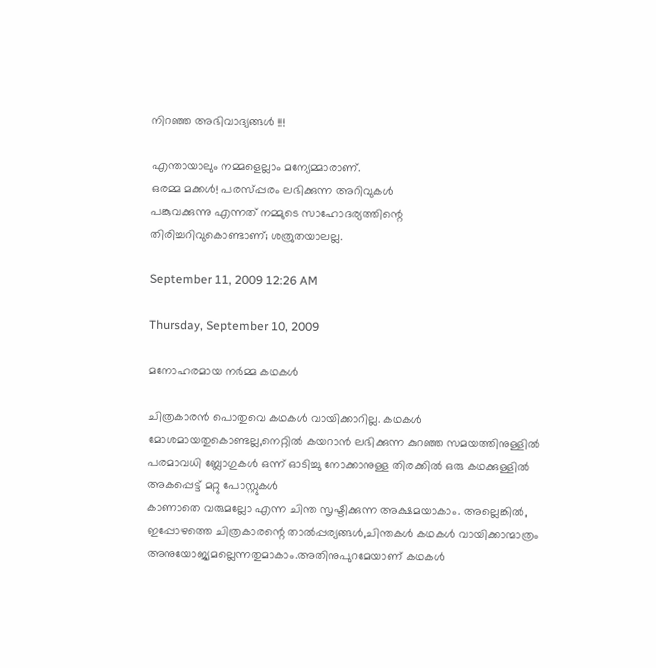നിറഞ്ഞ അഭിവാദ്യങ്ങള്‍ !!!

എന്തായാലും നമ്മളെല്ലാം മന്യേമ്മാരാണ്.
ഒരമ്മ മക്കള്‍! പരസ്പ്പരം ലഭിക്കുന്ന അറിവുകള്‍
പങ്കുവക്കുന്നു എന്നത് നമ്മുടെ സാഹോദര്യത്തിന്റെ
തിരിച്ചറിവുകൊണ്ടാണ്; ശത്രുതയാലല്ല.

September 11, 2009 12:26 AM

Thursday, September 10, 2009

മനോഹരമായ നര്‍മ്മ കഥകള്‍

ചിത്രകാരന്‍ പൊതുവെ കഥകള്‍ വായിക്കാറില്ല. കഥകള്‍ മോശമായതുകൊണ്ടല്ല,നെറ്റില്‍ കയറാന്‍ ലഭിക്കുന്ന കുറഞ്ഞ സമയത്തിനുള്ളില്‍ പരമാവധി ബ്ലോഗുകള്‍ ഒന്ന് ഓടിച്ചു നോക്കാനുള്ള തിരക്കില്‍ ഒരു കഥക്കുള്ളില്‍ അകപ്പെട്ട് മറ്റു പോസ്റ്റുകള്‍
കാണാതെ വരുമല്ലോ എന്ന ചിന്ത സൃഷ്ടിക്കുന്ന അക്ഷമയാകാം. അല്ലെങ്കില്‍, ഇപ്പോഴത്തെ ചിത്രകാരന്റെ താല്‍പ്പര്യങ്ങള്‍,ചിന്തകള്‍ കഥകള്‍ വായിക്കാന്മാത്രം അനുയോജ്യമല്ലെന്നതുമാകാം.അതിനുപുറമേയാണ് കഥകള്‍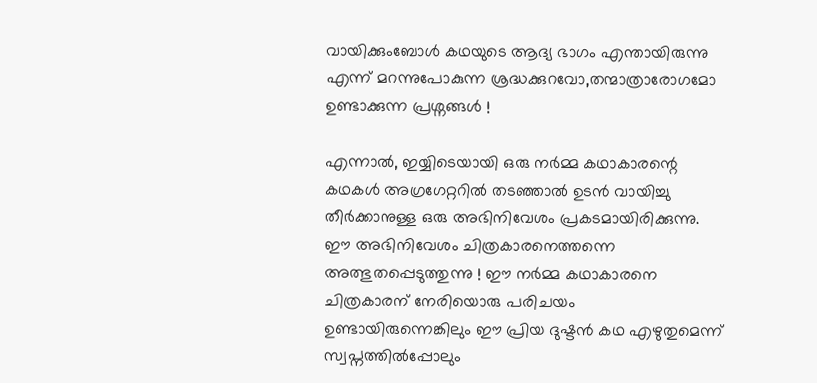വായിക്കുംബോള്‍ കഥയുടെ ആദ്യ ഭാഗം എന്തായിരുന്നു എന്ന് മറന്നുപോകുന്ന ശ്രദ്ധക്കുറവോ,തന്മാത്രാരോഗമോ ഉണ്ടാക്കുന്ന പ്രശ്നങ്ങള്‍ !

എന്നാല്‍, ഇയ്യിടെയായി ഒരു നര്‍മ്മ കഥാകാരന്റെ കഥകള്‍ അഗ്രഗേറ്ററില്‍ തടഞ്ഞാല്‍ ഉടന്‍ വായിച്ചു തീര്‍ക്കാനുള്ള ഒരു അഭിനിവേശം പ്രകടമായിരിക്കുന്നു. ഈ അഭിനിവേശം ചിത്രകാരനെത്തന്നെ അത്ഭുതപ്പെടുത്തുന്നു ! ഈ നര്‍മ്മ കഥാകാരനെ ചിത്രകാരന് നേരിയൊരു പരിചയം ഉണ്ടായിരുന്നെങ്കിലും ഈ പ്രിയ ദുഷ്ടന്‍ കഥ എഴുതുമെന്ന് സ്വപ്നത്തില്‍പ്പോലും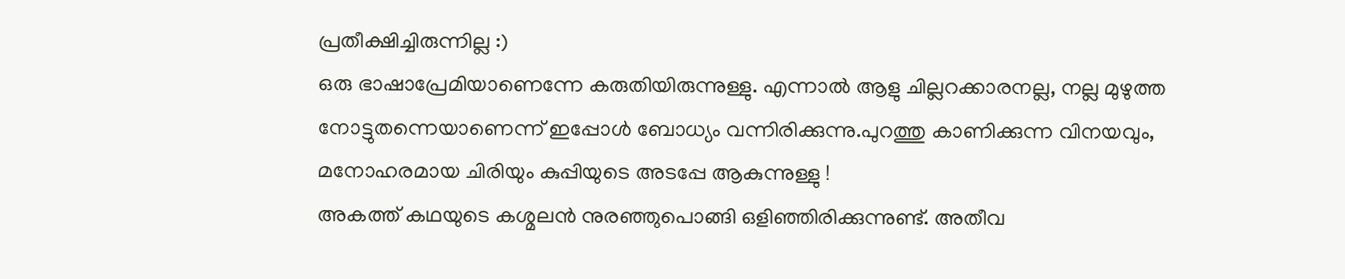പ്രതീക്ഷിച്ചിരുന്നില്ല :)
ഒരു ഭാഷാപ്രേമിയാണെന്നേ കരുതിയിരുന്നുള്ളു. എന്നാല്‍ ആളു ചില്ലറക്കാരനല്ല, നല്ല മുഴുത്ത നോട്ടുതന്നെയാണെന്ന് ഇപ്പോള്‍ ബോധ്യം വന്നിരിക്കുന്നു.പുറത്തു കാണിക്കുന്ന വിനയവും, മനോഹരമായ ചിരിയും കുപ്പിയുടെ അടപ്പേ ആകുന്നുള്ളു !
അകത്ത് കഥയുടെ കശ്മലന്‍ നുരഞ്ഞുപൊങ്ങി ഒളിഞ്ഞിരിക്കുന്നുണ്ട്. അതീവ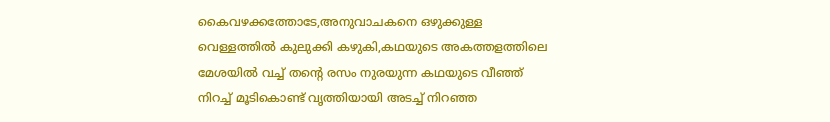കൈവഴക്കത്തോടേ,അനുവാചകനെ ഒഴുക്കുള്ള വെള്ളത്തില്‍ കുലുക്കി കഴുകി,കഥയുടെ അകത്തളത്തിലെ മേശയില്‍ വച്ച് തന്റെ രസം നുരയുന്ന കഥയുടെ വീഞ്ഞ് നിറച്ച് മൂടികൊണ്ട് വൃത്തിയായി അടച്ച് നിറഞ്ഞ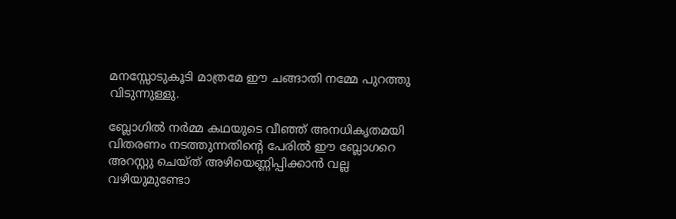മനസ്സോടുകൂടി മാത്രമേ ഈ ചങ്ങാതി നമ്മേ പുറത്തു വിടുന്നുള്ളു.

ബ്ലോഗില്‍ നര്‍മ്മ കഥയുടെ വീഞ്ഞ് അനധികൃതമയി വിതരണം നടത്തുന്നതിന്റെ പേരില്‍ ഈ ബ്ലോഗറെ അറസ്റ്റു ചെയ്ത് അഴിയെണ്ണിപ്പിക്കാന്‍ വല്ല വഴിയുമുണ്ടോ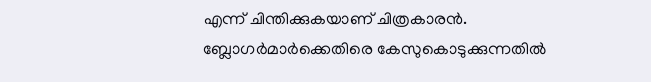എന്ന് ചിന്തിക്കുകയാണ് ചിത്രകാരന്‍. ബ്ലോഗര്‍മാര്‍ക്കെതിരെ കേസുകൊടുക്കുന്നതില്‍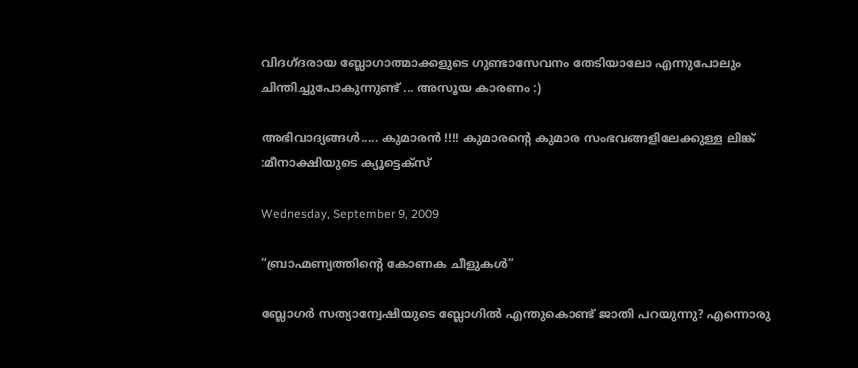വിദഗ്ദരായ ബ്ലോഗാത്മാക്കളുടെ ഗുണ്ടാസേവനം തേടിയാലോ എന്നുപോലും ചിന്തിച്ചുപോകുന്നുണ്ട് ... അസൂയ കാരണം :)

അഭിവാദ്യങ്ങള്‍..... കുമാരന്‍ !!!! കുമാരന്റെ കുമാര സംഭവങ്ങളിലേക്കുള്ള ലിങ്ക് :മീനാക്ഷിയുടെ ക്യൂട്ടെക്സ്

Wednesday, September 9, 2009

“ബ്രാഹ്മണ്യത്തിന്റെ കോണക ചീളുകള്‍”

ബ്ലോഗര്‍ സത്യാന്വേഷിയുടെ ബ്ലോഗില്‍ എന്തുകൊണ്ട് ജാതി പറയുന്നു? എന്നൊരു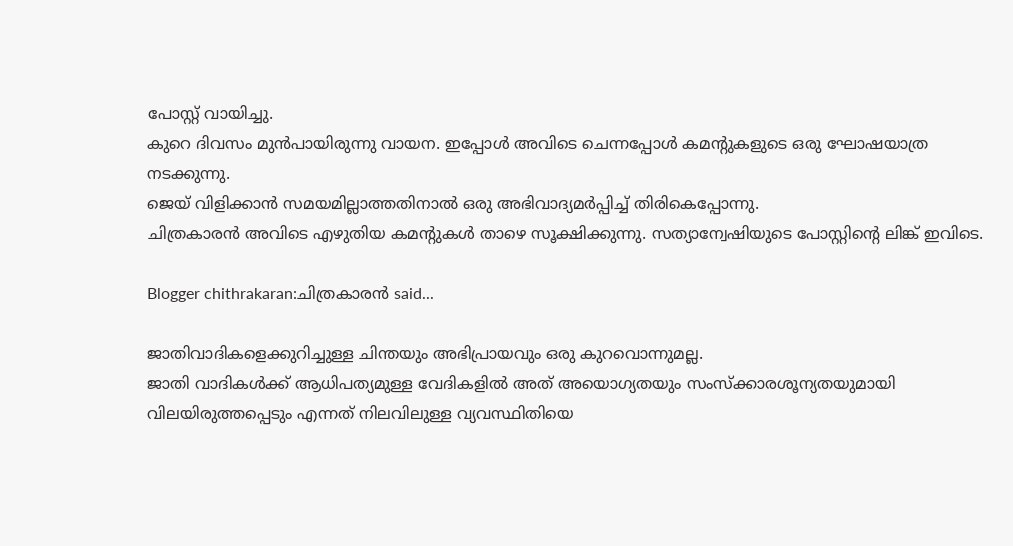പോസ്റ്റ് വായിച്ചു.
കുറെ ദിവസം മുന്‍പാ‍യിരുന്നു വായന. ഇപ്പോള്‍ അവിടെ ചെന്നപ്പോള്‍ കമന്റുകളുടെ ഒരു ഘോഷയാത്ര നടക്കുന്നു.
ജെയ് വിളിക്കാന്‍ സമയമില്ലാത്തതിനാല്‍ ഒരു അഭിവാദ്യമര്‍പ്പിച്ച് തിരികെപ്പോന്നു.
ചിത്രകാരന്‍ അവിടെ എഴുതിയ കമന്റുകള്‍ താഴെ സൂക്ഷിക്കുന്നു. സത്യാന്വേഷിയുടെ പോസ്റ്റിന്റെ ലിങ്ക് ഇവിടെ.

Blogger chithrakaran:ചിത്രകാരന്‍ said...

ജാതിവാദികളെക്കുറിച്ചുള്ള ചിന്തയും അഭിപ്രായവും ഒരു കുറവൊന്നുമല്ല.
ജാതി വാദികള്‍ക്ക് ആധിപത്യമുള്ള വേദികളില്‍ അത് അയൊഗ്യതയും സംസ്ക്കാരശൂന്യതയുമായി വിലയിരുത്തപ്പെടും എന്നത് നിലവിലുള്ള വ്യവസ്ഥിതിയെ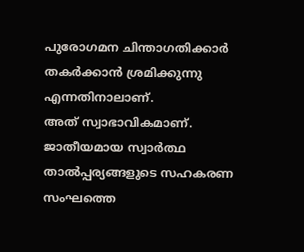പുരോഗമന ചിന്താഗതിക്കാര്‍ തകര്‍ക്കാന്‍ ശ്രമിക്കുന്നു എന്നതിനാലാണ്.
അത് സ്വാഭാവികമാണ്.
ജാതീയമായ സ്വാര്‍ത്ഥ താല്‍പ്പര്യങ്ങളുടെ സഹകരണ സംഘത്തെ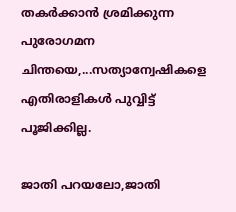തകര്‍ക്കാന്‍ ശ്രമിക്കുന്ന പുരോഗമന ചിന്തയെ,...സത്യാന്വേഷികളെ എതിരാളികള്‍ പുവ്വിട്ട് പൂജിക്കില്ല.

ജാതി പറയലോ,ജാതി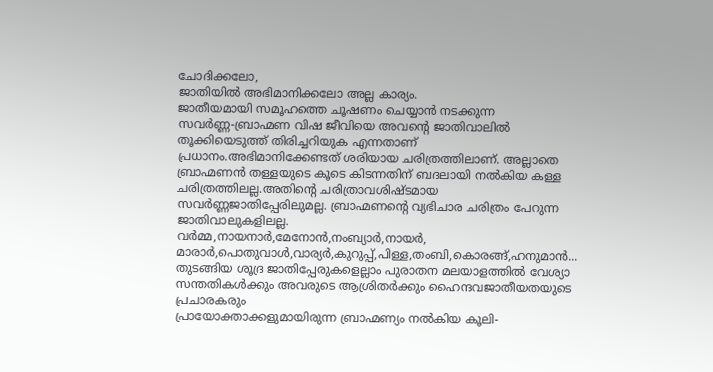ചോദിക്കലോ,
ജാതിയില്‍ അഭിമാനിക്കലോ അല്ല കാര്യം.
ജാതീയമായി സമൂഹത്തെ ചൂഷണം ചെയ്യാന്‍ നടക്കുന്ന
സവര്‍ണ്ണ-ബ്രാഹ്മണ വിഷ ജീവിയെ അവന്റെ ജാതിവാലില്‍ തൂക്കിയെടുത്ത് തിരിച്ചറിയുക എന്നതാണ്
പ്രധാനം.അഭിമാനിക്കേണ്ടത് ശരിയായ ചരിത്രത്തിലാണ്. അല്ലാതെ ബ്രാഹ്മണന്‍ തള്ളയുടെ കൂടെ കിടന്നതിന് ബദലായി നല്‍കിയ കള്ള ചരിത്രത്തിലല്ല.അതിന്റെ ചരിത്രാവശിഷ്ടമായ സവര്‍ണ്ണജാതിപ്പേരിലുമല്ല. ബ്രാഹ്മണന്റെ വ്യഭിചാര ചരിത്രം പേറുന്ന ജാതിവാലുകളിലല്ല.
വര്‍മ്മ,നായനാര്‍,മേനോന്‍,നംബ്യാര്‍,നായര്‍,
മാരാര്‍,പൊതുവാള്‍,വാര്യര്‍,കുറുപ്പ്,പിള്ള,തംബി,കൊരങ്ങ്,ഹനുമാന്‍...
തുടങ്ങിയ ശൂദ്ര ജാതിപ്പേരുകളെല്ലാം പുരാതന മലയാളത്തില്‍ വേശ്യാ സന്തതികള്‍ക്കും അവരുടെ ആശ്രിതര്‍ക്കും ഹൈന്ദവജാതീയതയുടെ പ്രചാരകരും
പ്രായോക്താക്കളുമായിരുന്ന ബ്രാഹ്മണ്യം നല്‍കിയ കൂലി-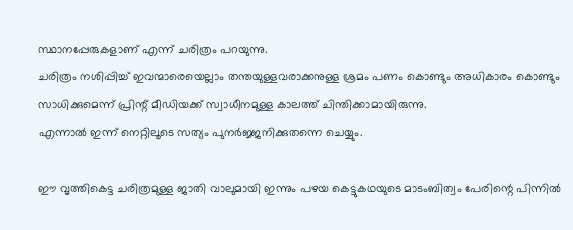സ്ഥാനപ്പേരുകളാണ് എന്ന് ചരിത്രം പറയുന്നു.
ചരിത്രം നശിപ്പിച്ച് ഇവന്മാരെയെല്ലാം തന്തയുള്ളവരാക്കനുള്ള ശ്രമം പണം കൊണ്ടും അധികാരം കൊണ്ടും സാധിക്കുമെന്ന് പ്രിന്റ് മീഡിയക്ക് സ്വാധീനമുള്ള കാലത്ത് ചിന്തിക്കാമായിരുന്നു.
എന്നാല്‍ ഇന്ന് നെറ്റിലൂടെ സത്യം പുനര്‍ജ്ജനിക്കുതന്നെ ചെയ്യും.

ഈ വൃത്തികെട്ട ചരിത്രമുള്ള ജാതി വാലുമായി ഇന്നും പഴയ കെട്ടുകഥയുടെ മാടംബിത്വം പേരിന്റെ പിന്നില്‍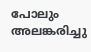പോലും അലങ്കരിച്ചു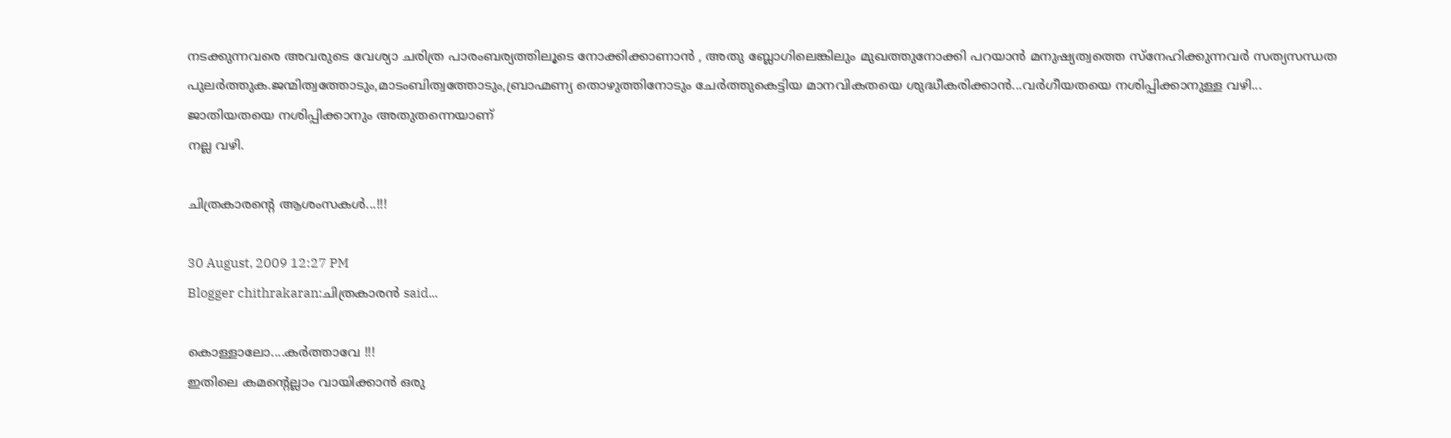നടക്കുന്നവരെ അവരുടെ വേശ്യാ ചരിത്ര പാരംബര്യത്തിലൂടെ നോക്കിക്കാണാന്‍ , അതു ബ്ലോഗിലെങ്കിലും മുഖത്തുനോക്കി പറയാന്‍ മനുഷ്യത്വത്തെ സ്നേഹിക്കുന്നവര്‍ സത്യസന്ധത പുലര്‍ത്തുക.ജന്മിത്വത്തോടും,മാടംബിത്വത്തോടും,ബ്രാഹ്മണ്യ തൊഴുത്തിനോടും ചേര്‍ത്തുകെട്ടിയ മാനവികതയെ ശുദ്ധീകരിക്കാന്‍...വര്‍ഗീയതയെ നശിപ്പിക്കാനുള്ള വഴി...
ജാതിയതയെ നശിപ്പിക്കാനും അതുതന്നെയാണ്
നല്ല വഴി.

ചിത്രകാരന്റെ ആശംസകള്‍...!!!

30 August, 2009 12:27 PM
Blogger chithrakaran:ചിത്രകാരന്‍ said...

കൊള്ളാലോ....കര്‍ത്താവേ !!!
ഇതിലെ കമന്റെല്ലാം വായിക്കാന്‍ ഒരു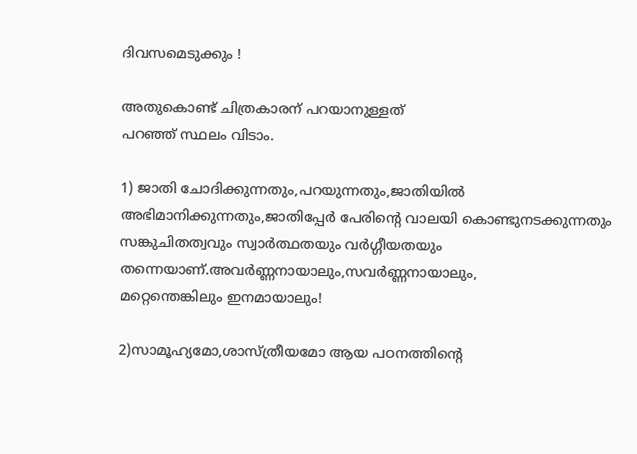ദിവസമെടുക്കും !

അതുകൊണ്ട് ചിത്രകാരന് പറയാനുള്ളത്
പറഞ്ഞ് സ്ഥലം വിടാം.

1) ജാതി ചോദിക്കുന്നതും,പറയുന്നതും,ജാതിയില്‍ അഭിമാനിക്കുന്നതും,ജാതിപ്പേര്‍ പേരിന്റെ വാലയി കൊണ്ടുനടക്കുന്നതും സങ്കുചിതത്വവും സ്വാര്‍ത്ഥതയും വര്‍ഗ്ഗീയതയും തന്നെയാണ്.അവര്‍ണ്ണനായാലും,സവര്‍ണ്ണനായാലും,
മറ്റെന്തെങ്കിലും ഇനമായാലും!

2)സാമൂഹ്യമോ,ശാസ്ത്രീയമോ ആയ പഠനത്തിന്റെ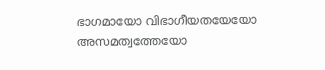ഭാഗമായോ വിഭാഗീയതയേയോ അസമത്വത്തേയോ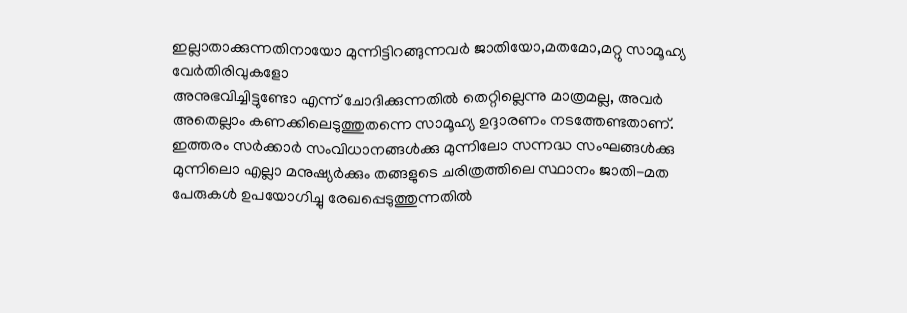ഇല്ലാതാക്കുന്നതിനായോ മുന്നിട്ടിറങ്ങുന്നവര്‍ ജാതിയോ,മതമോ,മറ്റു സാമൂഹ്യ വേര്‍തിരിവുകളോ
അനുഭവിച്ചിട്ടുണ്ടോ എന്ന് ചോദിക്കുന്നതില്‍ തെറ്റില്ലെന്നു മാത്രമല്ല, അവര്‍ അതെല്ലാം കണക്കിലെടുത്തുതന്നെ സാമൂഹ്യ ഉദ്ദാരണം നടത്തേണ്ടതാണ്. ഇത്തരം സര്‍ക്കാര്‍ സംവിധാനങ്ങള്‍ക്കു മുന്നിലോ സന്നദ്ധ സംഘങ്ങള്‍ക്കു മുന്നിലൊ എല്ലാ മനുഷ്യര്‍ക്കും തങ്ങളുടെ ചരിത്രത്തിലെ സ്ഥാനം ജാതി-മത പേരുകള്‍ ഉപയോഗിച്ചു രേഖപ്പെടുത്തുന്നതില്‍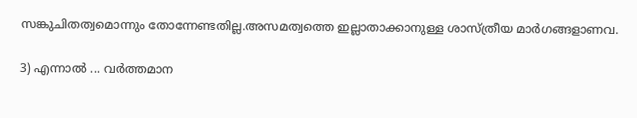സങ്കുചിതത്വമൊന്നും തോന്നേണ്ടതില്ല.അസമത്വത്തെ ഇല്ലാതാക്കാനുള്ള ശാസ്ത്രീയ മാര്‍ഗങ്ങളാണവ.

3) എന്നാല്‍ ... വര്‍ത്തമാന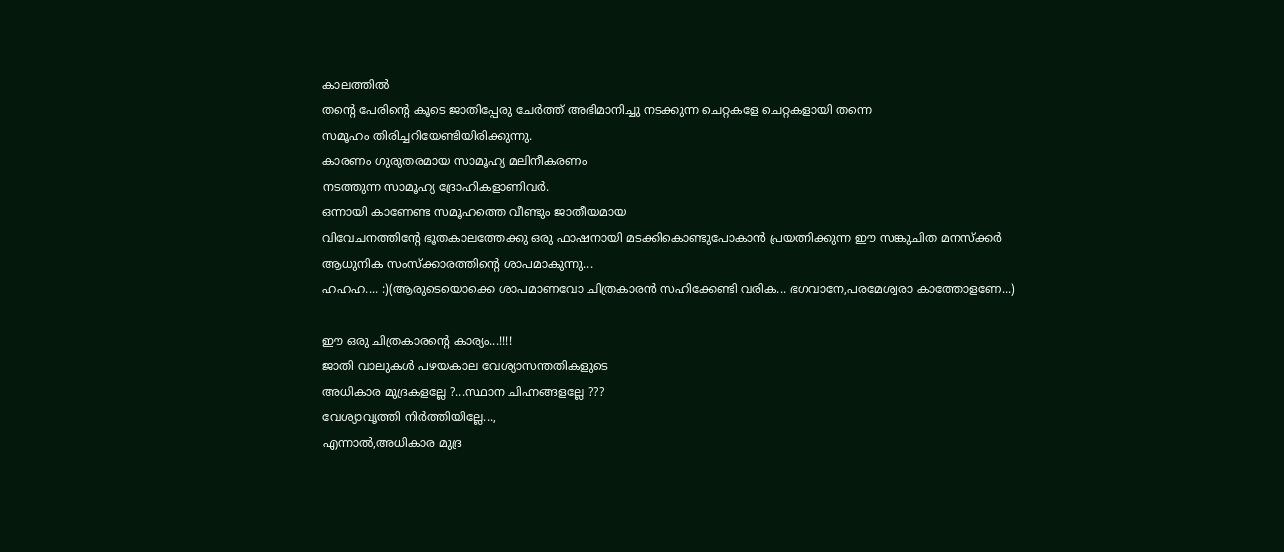കാലത്തില്‍
തന്റെ പേരിന്റെ കൂടെ ജാതിപ്പേരു ചേര്‍ത്ത് അഭിമാനിച്ചു നടക്കുന്ന ചെറ്റകളേ ചെറ്റകളായി തന്നെ
സമൂഹം തിരിച്ചറിയേണ്ടിയിരിക്കുന്നു.
കാരണം ഗുരുതരമായ സാമൂഹ്യ മലിനീകരണം
നടത്തുന്ന സാമൂഹ്യ ദ്രോഹികളാണിവര്‍.
ഒന്നായി കാണേണ്ട സമൂഹത്തെ വീണ്ടും ജാതീയമായ
വിവേചനത്തിന്റേ ഭൂതകാലത്തേക്കു ഒരു ഫാഷനായി മടക്കികൊണ്ടുപോകാന്‍ പ്രയത്നിക്കുന്ന ഈ സങ്കുചിത മനസ്ക്കര്‍ ആധുനിക സംസ്ക്കാരത്തിന്റെ ശാപമാകുന്നു...
ഹഹഹ.... :)(ആരുടെയൊക്കെ ശാപമാണവോ ചിത്രകാരന്‍ സഹിക്കേണ്ടി വരിക... ഭഗവാനേ,പരമേശ്വരാ കാത്തോളണേ...)

ഈ ഒരു ചിത്രകാരന്റെ കാര്യം...!!!!
ജാതി വാലുകള്‍ പഴയകാല വേശ്യാസന്തതികളുടെ
അധികാര മുദ്രകളല്ലേ ?...സ്ഥാന ചിഹ്നങ്ങളല്ലേ ???
വേശ്യാവൃത്തി നിര്‍ത്തിയില്ലേ...,
എന്നാല്‍,അധികാര മുദ്ര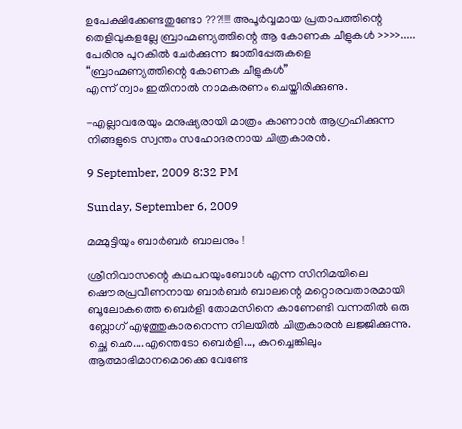ഉപേക്ഷിക്കേണ്ടതുണ്ടോ ???!!!! അപൂര്‍വ്വമായ പ്രതാപത്തിന്റെ തെളിവുകളല്ലേ ബ്രാഹ്മണ്യത്തിന്റെ ആ കോണക ചീളുകള്‍ >>>>.....
പേരിനു പുറകില്‍ ചേര്‍ക്കുന്ന ജാതിപ്പേരുകളെ
“ബ്രാഹ്മണ്യത്തിന്റെ കോണക ചീളുകള്‍”
എന്ന് ന്വാം ഇതിനാല്‍ നാമകരണം ചെയ്തിരിക്കുണു.

-എല്ലാവരേയും മനുഷ്യരായി മാത്രം കാണാന്‍ ആഗ്രഹിക്കുന്ന നിങ്ങളുടെ സ്വന്തം സഹോദരനായ ചിത്രകാരന്‍.

9 September, 2009 8:32 PM

Sunday, September 6, 2009

മമ്മുട്ടിയും ബാര്‍ബര്‍ ബാലനും !

ശ്രീനിവാസന്റെ കഥപറയുംബോള്‍ എന്ന സിനിമയിലെ ഷൌരപ്രവീണനായ ബാര്‍ബര്‍ ബാലന്റെ മറ്റൊരവതാരമായി
ബൂലോകത്തെ ബെര്‍ളി തോമസിനെ കാണേണ്ടി വന്നതില്‍ ഒരു ബ്ലോഗ് എഴുത്തുകാരനെന്ന നിലയില്‍ ചിത്രകാരന്‍ ലജ്ജിക്കുന്നു.
ച്ഛെ ഛെ....എന്തെടോ ബെര്‍ളി..., കുറച്ചെങ്കിലും ആത്മാഭിമാനമൊക്കെ വേണ്ടേ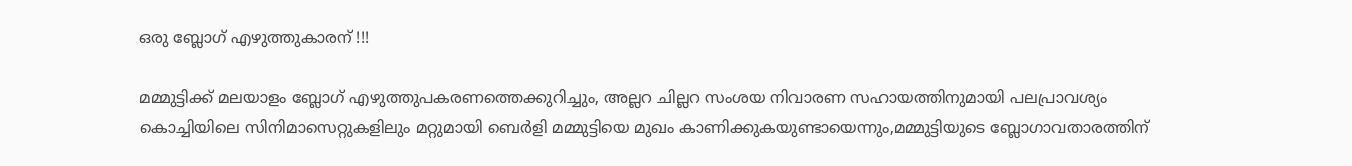ഒരു ബ്ലോഗ് എഴുത്തുകാരന് !!!

മമ്മുട്ടിക്ക് മലയാളം ബ്ലോഗ് എഴുത്തുപകരണത്തെക്കുറിച്ചും, അല്ലറ ചില്ലറ സംശയ നിവാരണ സഹായത്തിനുമായി പലപ്രാവശ്യം
കൊച്ചിയിലെ സിനിമാസെറ്റുകളിലും മറ്റുമായി ബെര്‍ളി മമ്മുട്ടിയെ മുഖം കാണിക്കുകയുണ്ടായെന്നും,മമ്മുട്ടിയുടെ ബ്ലോഗാവതാരത്തിന്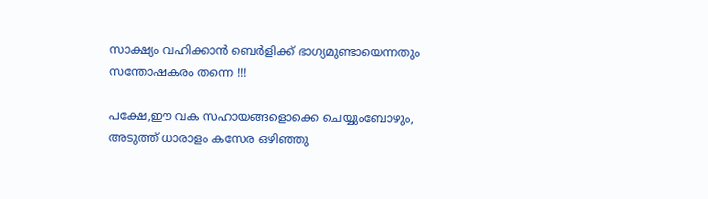സാക്ഷ്യം വഹിക്കാന്‍ ബെര്‍ളിക്ക് ഭാഗ്യമുണ്ടായെന്നതും സന്തോഷകരം തന്നെ !!!

പക്ഷേ,ഈ വക സഹായങ്ങളൊക്കെ ചെയ്യുംബോഴും, അടുത്ത് ധാരാളം കസേര ഒഴിഞ്ഞു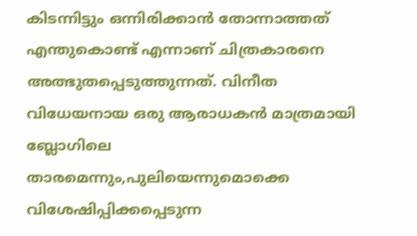കിടന്നിട്ടും ഒന്നിരിക്കാന്‍ തോന്നാത്തത്
എന്തുകൊണ്ട് എന്നാണ് ചിത്രകാരനെ അത്ഭുതപ്പെടുത്തുന്നത്. വിനീത വിധേയനായ ഒരു ആരാധകന്‍ മാത്രമായി ബ്ലോഗിലെ താരമെന്നും,പുലിയെന്നുമൊക്കെ വിശേഷിപ്പിക്കപ്പെടുന്ന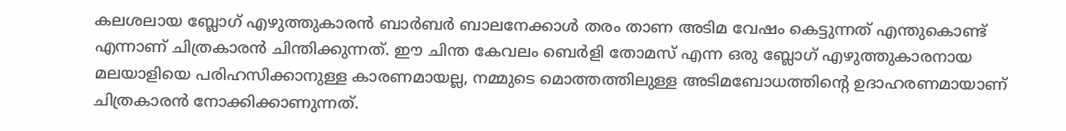കലശലായ ബ്ലോഗ് എഴുത്തുകാരന്‍ ബാര്‍ബര്‍ ബാലനേക്കാള്‍ തരം താണ അടിമ വേഷം കെട്ടുന്നത് എന്തുകൊണ്ട് എന്നാണ് ചിത്രകാരന്‍ ചിന്തിക്കുന്നത്. ഈ ചിന്ത കേവലം ബെര്‍ളി തോമസ് എന്ന ഒരു ബ്ലോഗ് എഴുത്തുകാരനായ മലയാളിയെ പരിഹസിക്കാനുള്ള കാരണമായല്ല, നമ്മുടെ മൊത്തത്തിലുള്ള അടിമബോധത്തിന്റെ ഉദാഹരണമായാണ് ചിത്രകാരന്‍ നോക്കിക്കാണുന്നത്.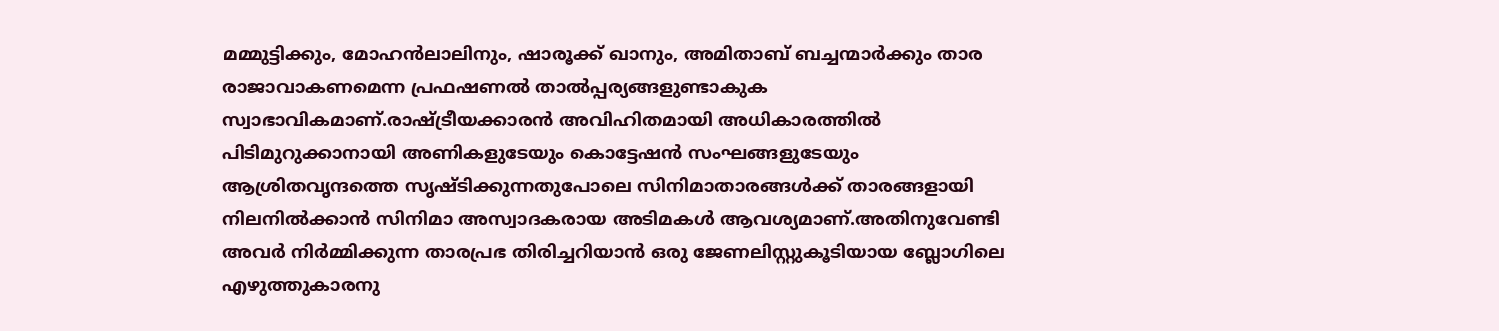മമ്മുട്ടിക്കും, മോഹന്‍ലാലിനും, ഷാരൂക്ക് ഖാനും, അമിതാബ് ബച്ചന്മാര്‍ക്കും താര രാജാവാകണമെന്ന പ്രഫഷണല്‍ താല്‍പ്പര്യങ്ങളുണ്ടാകുക സ്വാഭാവികമാണ്.രാഷ്ട്രീയക്കാരന്‍ അവിഹിതമായി അധികാരത്തില്‍ പിടിമുറുക്കാനായി അണികളുടേയും കൊട്ടേഷന്‍ സംഘങ്ങളുടേയും ആശ്രിതവൃന്ദത്തെ സൃഷ്ടിക്കുന്നതുപോലെ സിനിമാതാരങ്ങള്‍ക്ക് താരങ്ങളായി നിലനില്‍ക്കാന്‍ സിനിമാ അസ്വാദകരായ അടിമകള്‍ ആവശ്യമാണ്.അതിനുവേണ്ടി അവര്‍ നിര്‍മ്മിക്കുന്ന താരപ്രഭ തിരിച്ചറിയാന്‍ ഒരു ജേണലിസ്റ്റുകൂടിയായ ബ്ലോഗിലെ എഴുത്തുകാരനു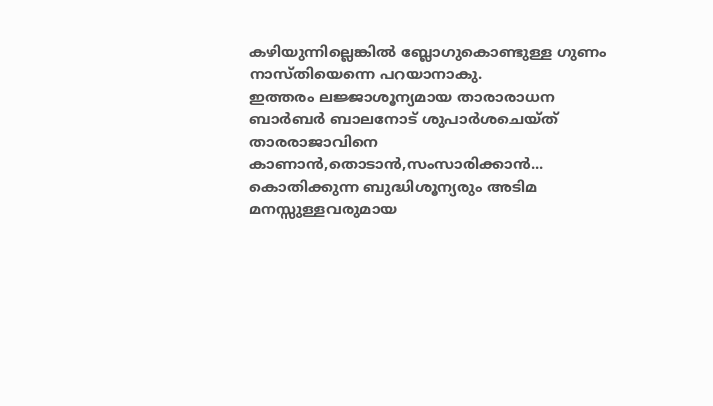കഴിയുന്നില്ലെങ്കില്‍ ബ്ലോഗുകൊണ്ടുള്ള ഗുണം നാസ്തിയെന്നെ പറയാനാകു.
ഇത്തരം ലജ്ജാശൂന്യമായ താരാരാധന ബാര്‍ബര്‍ ബാലനോട് ശുപാര്‍ശചെയ്ത് താരരാജാവിനെ കാണാന്‍,തൊടാന്‍,സംസാരിക്കാന്‍... കൊതിക്കുന്ന ബുദ്ധിശൂന്യരും അടിമ മനസ്സുള്ളവരുമായ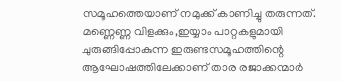സമൂഹത്തെയാണ് നമുക്ക് കാണിച്ചു തരുന്നത്. മണ്ണെണ്ണ വിളക്കും,ഇയ്യാം പാറ്റകളുമായി ചുരുങ്ങിപ്പോകുന്ന ഇരുണ്ടസമൂഹത്തിന്റെ ആഘോഷത്തിലേക്കാണ് താര രജാക്കന്മാര്‍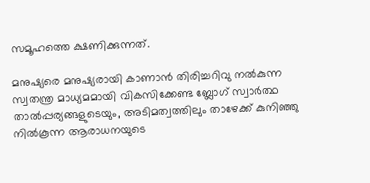സമൂഹത്തെ ക്ഷണിക്കുന്നത്.

മനുഷ്യരെ മനുഷ്യരായി കാണാന്‍ തിരിച്ചറിവു നല്‍കുന്ന സ്വതന്ത്ര മാധ്യമമായി വികസിക്കേണ്ട ബ്ലോഗ് സ്വാര്‍ത്ഥ താല്‍പ്പര്യങ്ങളുടെയും, അടിമത്വത്തിലും താഴേക്ക് കുനിഞ്ഞു നില്‍കൂന്ന ആരാധനയുടെ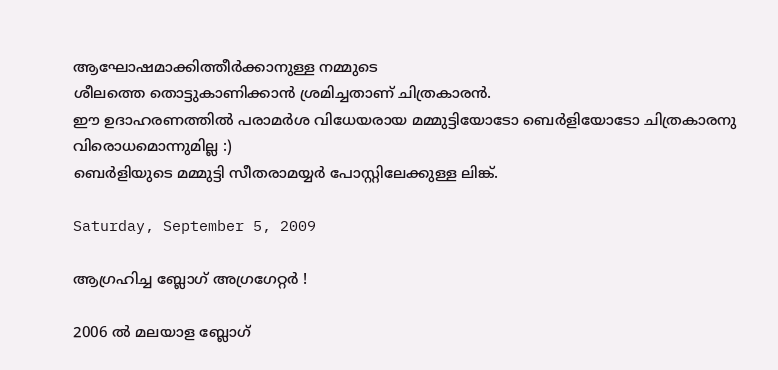ആഘോഷമാക്കിത്തീര്‍ക്കാനുള്ള നമ്മുടെ
ശീലത്തെ തൊട്ടുകാണിക്കാന്‍ ശ്രമിച്ചതാണ് ചിത്രകാരന്‍.
ഈ ഉദാഹരണത്തില്‍ പരാമര്‍ശ വിധേയരായ മമ്മുട്ടിയോടോ ബെര്‍ളിയോടോ ചിത്രകാരനു വിരൊധമൊന്നുമില്ല :)
ബെര്‍ളിയുടെ മമ്മുട്ടി സീതരാമയ്യര്‍ പോസ്റ്റിലേക്കുള്ള ലിങ്ക്.

Saturday, September 5, 2009

ആഗ്രഹിച്ച ബ്ലോഗ് അഗ്രഗേറ്റര്‍ !

2006 ല്‍ മലയാള ബ്ലോഗ്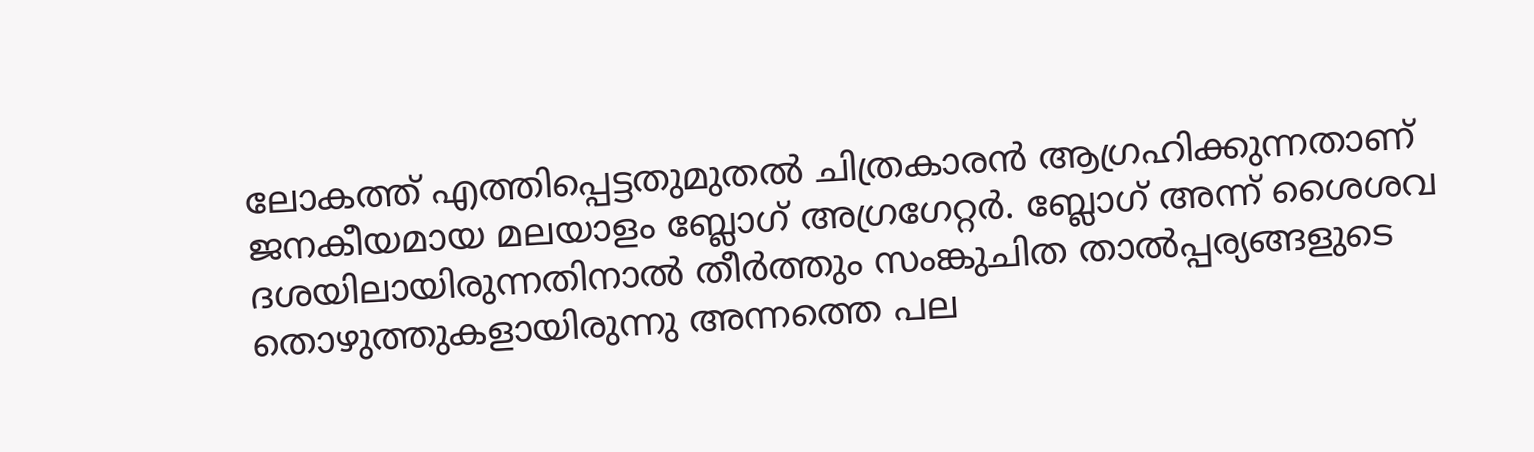ലോകത്ത് എത്തിപ്പെട്ടതുമുതല്‍ ചിത്രകാരന്‍ ആഗ്രഹിക്കുന്നതാണ് ജനകീയമായ മലയാളം ബ്ലോഗ് അഗ്രഗേറ്റര്‍. ബ്ലോഗ് അന്ന് ശൈശവ ദശയിലായിരുന്നതിനാല്‍ തീര്‍ത്തും സംങ്കുചിത താല്‍പ്പര്യങ്ങളുടെ തൊഴുത്തുകളായിരുന്നു അന്നത്തെ പല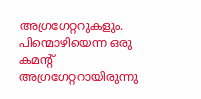അഗ്രഗേറ്ററുകളും. പിന്മൊഴിയെന്ന ഒരു കമന്റ് അഗ്രഗേറ്ററായിരുന്നു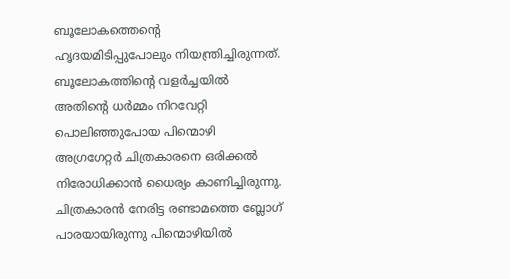ബൂലോകത്തെന്റെ ഹൃദയമിടിപ്പുപോലും നിയന്ത്രിച്ചിരുന്നത്. ബൂലോകത്തിന്റെ വളര്‍ച്ചയില്‍ അതിന്റെ ധര്‍മ്മം നിറവേറ്റി പൊലിഞ്ഞുപോയ പിന്മൊഴി അഗ്രഗേറ്റര്‍ ചിത്രകാരനെ ഒരിക്കല്‍ നിരോധിക്കാന്‍ ധൈര്യം കാണിച്ചിരുന്നു. ചിത്രകാരന്‍ നേരിട്ട രണ്ടാമത്തെ ബ്ലോഗ് പാരയായിരുന്നു പിന്മൊഴിയില്‍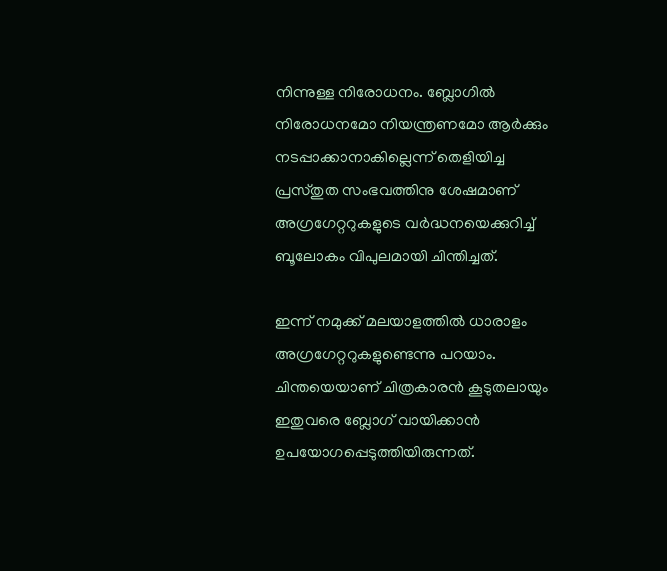നിന്നുള്ള നിരോധനം. ബ്ലോഗില്‍ നിരോധനമോ നിയന്ത്രണമോ ആര്‍ക്കും നടപ്പാക്കാനാകില്ലെന്ന് തെളിയിച്ച പ്രസ്തുത സംഭവത്തിനു ശേഷമാണ് അഗ്രഗേറ്ററുകളുടെ വര്‍ദ്ധനയെക്കുറിച്ച് ബൂലോകം വിപുലമായി ചിന്തിച്ചത്.

ഇന്ന് നമുക്ക് മലയാളത്തില്‍ ധാരാളം അഗ്രഗേറ്ററുകളുണ്ടെന്നു പറയാം. ചിന്തയെയാണ് ചിത്രകാരന്‍ കൂടുതലായും ഇതുവരെ ബ്ലോഗ് വായിക്കാന്‍ ഉപയോഗപ്പെടുത്തിയിരുന്നത്.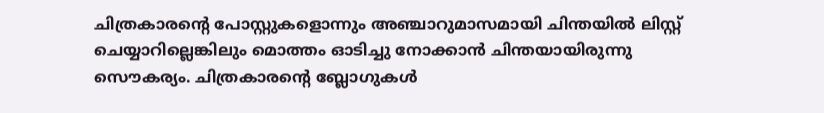ചിത്രകാരന്റെ പോസ്റ്റുകളൊന്നും അഞ്ചാറുമാസമായി ചിന്തയില്‍ ലിസ്റ്റ് ചെയ്യാറില്ലെങ്കിലും മൊത്തം ഓടിച്ചു നോക്കാന്‍ ചിന്തയായിരുന്നു സൌകര്യം. ചിത്രകാരന്റെ ബ്ലോഗുകള്‍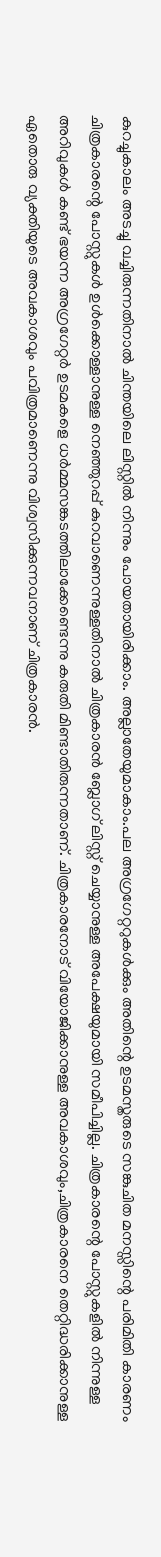കുറച്ചുകാലം അടച്ചു വച്ചിരുന്നതിനാല്‍ ചിന്തയിലെ ലിസ്റ്റില്‍ നിന്നും പോയതായിരിക്കാം. അല്ലാതേയുമാകാം.പല അഗ്രഗേറ്ററുകള്‍ക്കും അതിന്റെ ഉടമസ്തരുടെ സങ്കുചിത മനസ്സിന്റെ പരിമിതി കാരണം ചിത്രകാരന്റെ പോസ്റ്റുകള്‍ ഉള്‍ക്കൊള്ളാനുള്ള നെഞ്ഞുറപ്പ് കുറവാണെന്നുള്ളതിനാല്‍ ചിത്രകാരന്‍ ബ്ലോഗ് ലിസ്റ്റ് ചെയ്യാനുള്ള അപേക്ഷയുമായി സമീപിച്ചില്ല. ചിത്രകാരന്റെ പോസ്റ്റുകളില്‍ നിന്നുള്ള അറിവുകള്‍ കണ്ട് ഭയന്ന അഗ്രഗേറ്റര്‍ ഉടമകളെ ധര്‍മ്മസങ്കടത്തിലാക്കേണ്ടെന്നു കരുതി മിണ്ടാതിരുന്നതാണ്. ചിത്രകാരനോട് വിയോജിക്കാനുള്ള അവകാശവും,ചിത്രകാരനെ തെറ്റിദ്ധരിക്കാനുള്ള ഏതൊരു വ്യക്തിയുടെ അവകാശവും പവിത്രമാണെന്നു വിശ്വസിക്കുന്നവനാണ് ചിത്രകാരന്‍.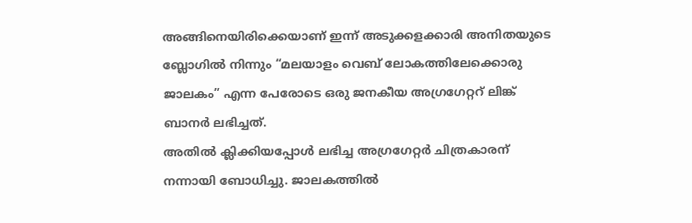അങ്ങിനെയിരിക്കെയാണ് ഇന്ന് അടുക്കളക്കാരി അനിതയുടെ ബ്ലോഗില്‍ നിന്നും “മലയാളം വെബ് ലോകത്തിലേക്കൊരു ജാലകം” എന്ന പേരോടെ ഒരു ജനകീയ അഗ്രഗേറ്ററ് ലിങ്ക് ബാനര്‍ ലഭിച്ചത്.
അതില്‍ ക്ലിക്കിയപ്പോള്‍ ലഭിച്ച അഗ്രഗേറ്റര്‍ ചിത്രകാരന് നന്നായി ബോധിച്ചു. ജാലകത്തില്‍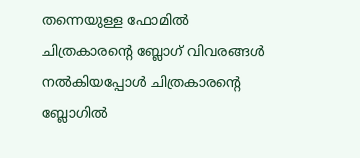തന്നെയുള്ള ഫോമില്‍ ചിത്രകാരന്റെ ബ്ലോഗ് വിവരങ്ങള്‍ നല്‍കിയപ്പോള്‍ ചിത്രകാരന്റെ ബ്ലോഗില്‍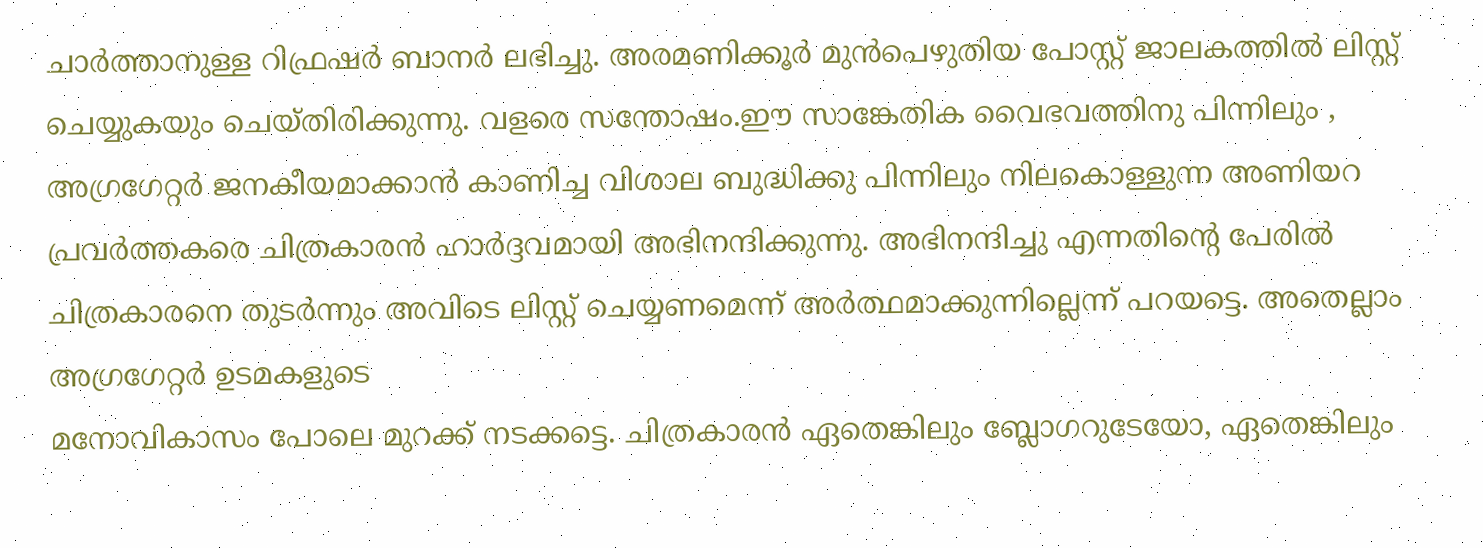ചാര്‍ത്താനുള്ള റിഫ്രഷര്‍ ബാനര്‍ ലഭിച്ചു. അരമണിക്കൂര്‍ മുന്‍പെഴുതിയ പോസ്റ്റ് ജാലകത്തില്‍ ലിസ്റ്റ് ചെയ്യുകയും ചെയ്തിരിക്കുന്നു. വളരെ സന്തോഷം.ഈ സാങ്കേതിക വൈഭവത്തിനു പിന്നിലും , അഗ്രഗേറ്റര്‍ ജനകീയമാക്കാന്‍ കാണിച്ച വിശാല ബുദ്ധിക്കു പിന്നിലും നിലകൊള്ളുന്ന അണിയറ പ്രവര്‍ത്തകരെ ചിത്രകാരന്‍ ഹാര്‍ദ്ദവമായി അഭിനന്ദിക്കുന്നു. അഭിനന്ദിച്ചു എന്നതിന്റെ പേരില്‍ ചിത്രകാരനെ തുടര്‍ന്നും അവിടെ ലിസ്റ്റ് ചെയ്യണമെന്ന് അര്‍ത്ഥമാക്കുന്നില്ലെന്ന് പറയട്ടെ. അതെല്ലാം അഗ്രഗേറ്റര്‍ ഉടമകളുടെ
മനോവികാസം പോലെ മുറക്ക് നടക്കട്ടെ. ചിത്രകാരന്‍ ഏതെങ്കിലും ബ്ലോഗറുടേയോ, ഏതെങ്കിലും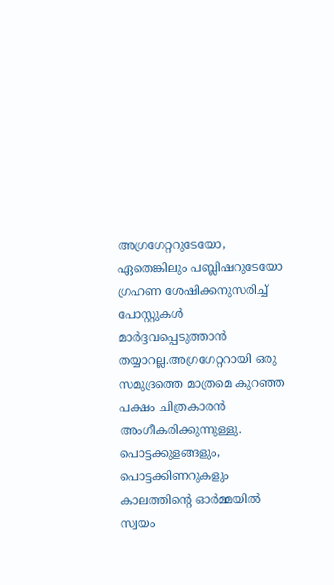അഗ്രഗേറ്ററുടേയോ, ഏതെങ്കിലും പബ്ലിഷറുടേയോ ഗ്രഹണ ശേഷിക്കനുസരിച്ച് പോസ്റ്റുകള്‍ മാര്‍ദ്ദവപ്പെടുത്താന്‍ തയ്യാറല്ല.അഗ്രഗേറ്ററായി ഒരു സമുദ്രത്തെ മാത്രമെ കുറഞ്ഞ പക്ഷം ചിത്രകാരന്‍ അംഗീകരിക്കുന്നുള്ളു. പൊട്ടക്കുളങ്ങളും, പൊട്ടക്കിണറുകളും കാലത്തിന്റെ ഓര്‍മ്മയില്‍ സ്വയം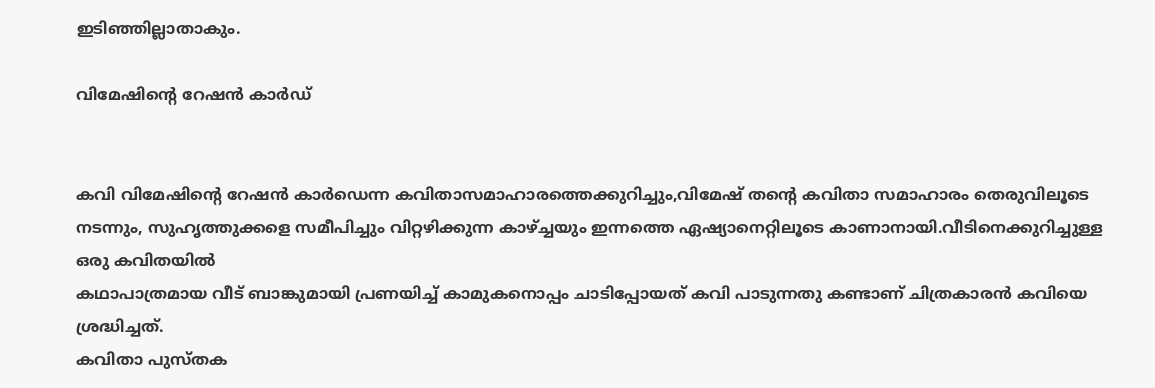ഇടിഞ്ഞില്ലാതാകും.

വിമേഷിന്റെ റേഷന്‍ കാര്‍ഡ്


കവി വിമേഷിന്റെ റേഷന്‍ കാര്‍ഡെന്ന കവിതാസമാഹാരത്തെക്കുറിച്ചും,വിമേഷ് തന്റെ കവിതാ സമാഹാരം തെരുവിലൂടെ നടന്നും, സുഹൃത്തുക്കളെ സമീപിച്ചും വിറ്റഴിക്കുന്ന കാഴ്ച്ചയും ഇന്നത്തെ ഏഷ്യാനെറ്റിലൂടെ കാണാനായി.വീടിനെക്കുറിച്ചുള്ള ഒരു കവിതയില്‍
കഥാപാത്രമായ വീട് ബാങ്കുമായി പ്രണയിച്ച് കാമുകനൊപ്പം ചാടിപ്പോയത് കവി പാടുന്നതു കണ്ടാണ് ചിത്രകാരന്‍ കവിയെ ശ്രദ്ധിച്ചത്.
കവിതാ പുസ്തക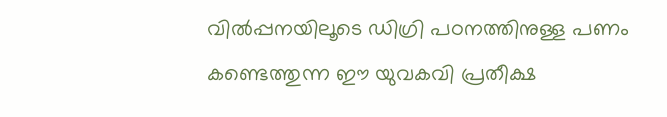വില്‍പ്പനയിലൂടെ ഡിഗ്രി പഠനത്തിനുള്ള പണം കണ്ടെത്തുന്ന ഈ യുവകവി പ്രതീക്ഷ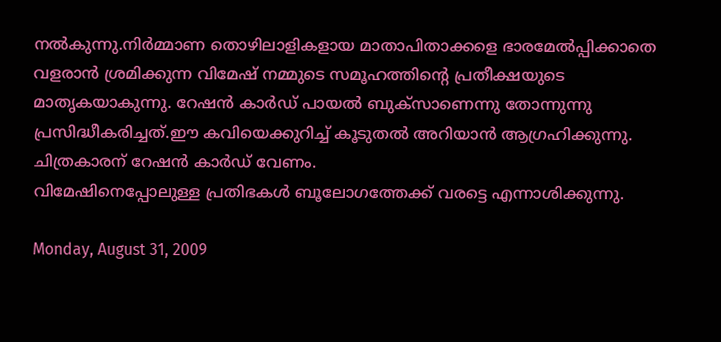നല്‍കുന്നു.നിര്‍മ്മാണ തൊഴിലാളികളായ മാതാപിതാക്കളെ ഭാരമേല്‍പ്പിക്കാതെ വളരാന്‍ ശ്രമിക്കുന്ന വിമേഷ് നമ്മുടെ സമൂഹത്തിന്റെ പ്രതീക്ഷയുടെ മാതൃകയാകുന്നു. റേഷന്‍ കാര്‍ഡ് പായല്‍ ബുക്സാണെന്നു തോന്നുന്നു പ്രസിദ്ധീകരിച്ചത്.ഈ കവിയെക്കുറിച്ച് കൂടുതല്‍ അറിയാന്‍ ആഗ്രഹിക്കുന്നു. ചിത്രകാരന് റേഷന്‍ കാര്‍ഡ് വേണം.
വിമേഷിനെപ്പോലുള്ള പ്രതിഭകള്‍ ബൂലോഗത്തേക്ക് വരട്ടെ എന്നാശിക്കുന്നു.

Monday, August 31, 2009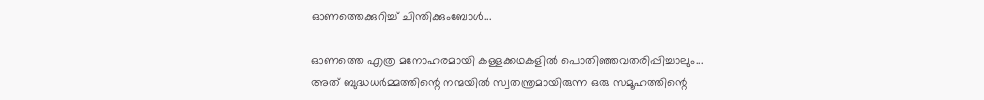ഓണത്തെക്കുറിച്ച് ചിന്തിക്കുംബോള്‍...

ഓണത്തെ എത്ര മനോഹരമായി കള്ളക്കഥകളില്‍ പൊതിഞ്ഞവതരിപ്പിച്ചാലും...
അത് ബുദ്ധധര്‍മ്മത്തിന്റെ നന്മയില്‍ സ്വതന്ത്രമായിരുന്ന ഒരു സമൂഹത്തിന്റെ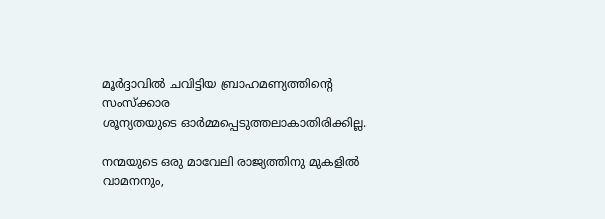മൂര്‍ദ്ദാവില്‍ ചവിട്ടിയ ബ്രാഹമണ്യത്തിന്റെ സംസ്ക്കാര
ശൂന്യതയുടെ ഓര്‍മ്മപ്പെടുത്തലാകാതിരിക്കില്ല.

നന്മയുടെ ഒരു മാവേലി രാജ്യത്തിനു മുകളില്‍
വാമനനും,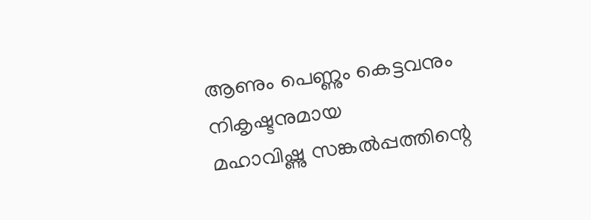ആണും പെണ്ണും കെട്ടവനും നികൃഷ്ടനുമായ
മഹാവിഷ്ണു സങ്കല്‍പ്പത്തിന്റെ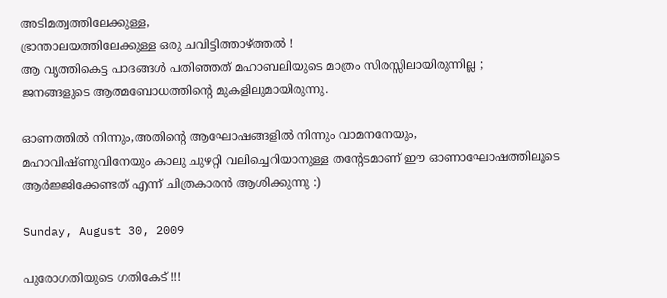അടിമത്വത്തിലേക്കുള്ള,
ഭ്രാന്താലയത്തിലേക്കുള്ള ഒരു ചവിട്ടിത്താഴ്ത്തല്‍ !
ആ വൃത്തികെട്ട പാദങ്ങള്‍ പതിഞ്ഞത് മഹാബലിയുടെ മാത്രം സിരസ്സിലായിരുന്നില്ല ;
ജനങ്ങളുടെ ആത്മബോധത്തിന്റെ മുകളിലുമായിരുന്നു.

ഓണത്തില്‍ നിന്നും,അതിന്റെ ആഘോഷങ്ങളില്‍ നിന്നും വാമനനേയും,
മഹാവിഷ്ണുവിനേയും കാലു ചുഴറ്റി വലിച്ചെറിയാനുള്ള തന്റേടമാണ് ഈ ഓണാഘോഷത്തിലൂടെ
ആര്‍ജ്ജിക്കേണ്ടത് എന്ന് ചിത്രകാരന്‍ ആശിക്കുന്നു :)

Sunday, August 30, 2009

പുരോഗതിയുടെ ഗതികേട് !!!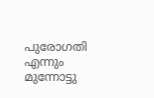പുരോഗതി എന്നും മുന്നോട്ടു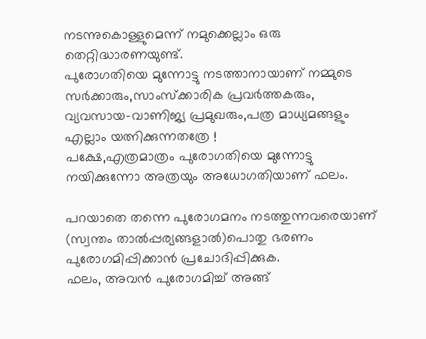നടന്നുകൊള്ളുമെന്ന് നമുക്കെല്ലാം ഒരു തെറ്റിദ്ധാരണയുണ്ട്‌.
പുരോഗതിയെ മുന്നോട്ടു നടത്താനായാണ് നമ്മുടെ സര്‍ക്കാരും,സാംസ്ക്കാരിക പ്രവര്‍ത്തകരും,
വ്യവസായ-വാണിജ്യ പ്രമുഖരും,പത്ര മാധ്യമങ്ങളും എല്ലാം യത്നിക്കുന്നതത്രേ !
പക്ഷേ,എത്രമാത്രം പുരോഗതിയെ മുന്നോട്ടു നയിക്കുന്നോ അത്രയും അധോഗതിയാണ് ഫലം.

പറയാതെ തന്നെ പുരോഗമനം നടത്തുന്നവരെയാണ് (സ്വന്തം താല്‍പ്പര്യങ്ങളാല്‍)പൊതു ഭരണം പുരോഗമിപ്പിക്കാന്‍ പ്രചോദിപ്പിക്കുക.
ഫലം, അവന്‍ പുരോഗമിച്ച് അങ്ങ്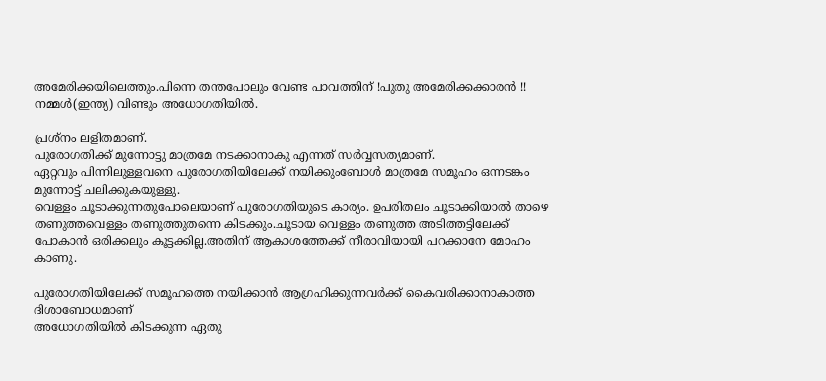അമേരിക്കയിലെത്തും.പിന്നെ തന്തപോലും വേണ്ട പാവത്തിന് !പുതു അമേരിക്കക്കാരന്‍ !!
നമ്മള്‍(ഇന്ത്യ) വിണ്ടും അധോഗതിയില്‍.

പ്രശ്നം ലളിതമാണ്.
പുരോഗതിക്ക് മുന്നോട്ടു മാത്രമേ നടക്കാനാകു എന്നത് സര്‍വ്വസത്യമാണ്.
ഏറ്റവും പിന്നിലുള്ളവനെ പുരോഗതിയിലേക്ക് നയിക്കുംബോള്‍ മാത്രമേ സമൂഹം ഒന്നടങ്കം മുന്നോട്ട് ചലിക്കുകയുള്ളു.
വെള്ളം ചൂടാക്കുന്നതുപോലെയാണ് പുരോഗതിയുടെ കാര്യം. ഉപരിതലം ചൂടാക്കിയാല്‍ താഴെ തണുത്തവെള്ളം തണുത്തുതന്നെ കിടക്കും.ചൂടായ വെള്ളം തണുത്ത അടിത്തട്ടിലേക്ക് പോകാന്‍ ഒരിക്കലും കൂട്ടക്കില്ല.അതിന് ആകാശത്തേക്ക് നീരാവിയായി പറക്കാനേ മോഹം കാണു.

പുരോഗതിയിലേക്ക് സമൂഹത്തെ നയിക്കാന്‍ ആഗ്രഹിക്കുന്നവര്‍ക്ക് കൈവരിക്കാനാകാത്ത ദിശാബോധമാണ്
അധോഗതിയില്‍ കിടക്കുന്ന ഏതു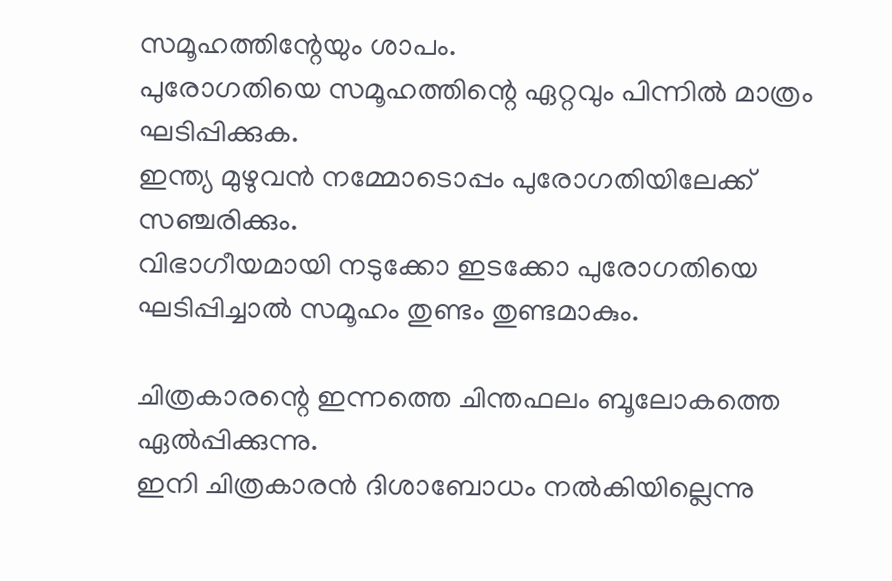സമൂഹത്തിന്റേയും ശാപം.
പുരോഗതിയെ സമൂഹത്തിന്റെ ഏറ്റവും പിന്നില്‍ മാത്രം ഘടിപ്പിക്കുക.
ഇന്ത്യ മുഴുവന്‍ നമ്മോടൊപ്പം പുരോഗതിയിലേക്ക് സഞ്ചരിക്കും.
വിഭാഗീയമായി നടുക്കോ ഇടക്കോ പുരോഗതിയെ ഘടിപ്പിച്ചാല്‍ സമൂഹം തുണ്ടം തുണ്ടമാകും.

ചിത്രകാരന്റെ ഇന്നത്തെ ചിന്തഫലം ബൂലോകത്തെ ഏല്‍പ്പിക്കുന്നു.
ഇനി ചിത്രകാരന്‍ ദിശാബോധം നല്‍കിയില്ലെന്നു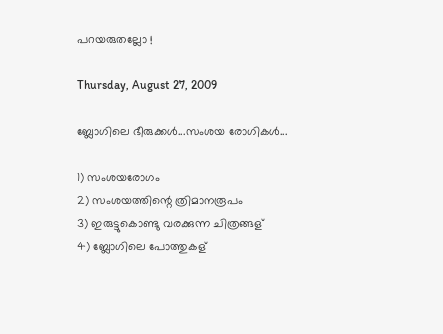പറയരുതല്ലോ !

Thursday, August 27, 2009

ബ്ലോഗിലെ ഭീരുക്കള്‍...സംശയ രോഗികള്‍...

1) സംശയരോഗം
2) സംശയത്തിന്റെ ത്രിമാനരൂപം
3) ഇരുട്ടുകൊണ്ടു വരക്കുന്ന ചിത്രങ്ങള്
4) ബ്ലോഗിലെ പോത്തുകള്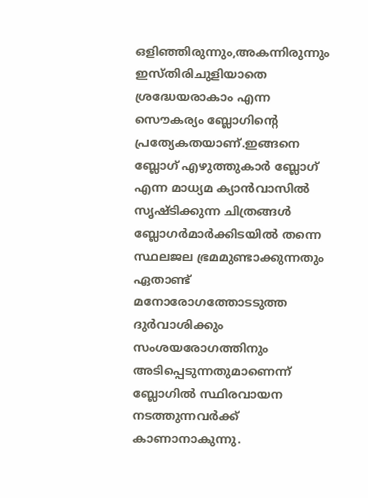ഒളിഞ്ഞിരുന്നും,അകന്നിരുന്നും ഇസ്തിരിചുളിയാതെ ശ്രദ്ധേയരാകാം എന്ന സൌകര്യം ബ്ലോഗിന്റെ പ്രത്യേകതയാണ്.ഇങ്ങനെ ബ്ലോഗ് എഴുത്തുകാര്‍ ബ്ലോഗ് എന്ന മാധ്യമ ക്യാന്‍‌വാസില്‍ സൃഷ്ടിക്കുന്ന ചിത്രങ്ങള്‍ ബ്ലോഗര്‍മാര്‍ക്കിടയില്‍ തന്നെ സ്ഥലജല ഭ്രമമുണ്ടാക്കുന്നതും ഏതാണ്ട് മനോരോഗത്തോടടുത്ത ദുര്‍വാശിക്കും സംശയരോഗത്തിനും അടിപ്പെടുന്നതുമാണെന്ന് ബ്ലോഗില്‍ സ്ഥിരവായന നടത്തുന്നവര്‍ക്ക് കാണാനാകുന്നു.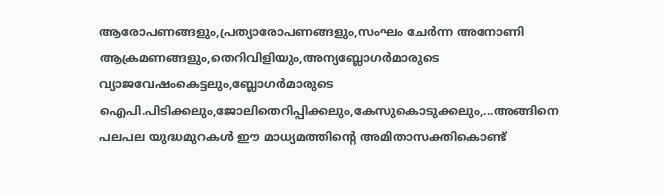ആരോപണങ്ങളും,പ്രത്യാരോപണങ്ങളും,സംഘം ചേര്‍ന്ന അനോണി ആക്രമണങ്ങളും,തെറിവിളിയും,അന്യബ്ലോഗര്‍മാരുടെ വ്യാജവേഷംകെട്ടലും,ബ്ലോഗര്‍മാരുടെ ഐപി.പിടിക്കലും,ജോലിതെറിപ്പിക്കലും,കേസുകൊടുക്കലും,...അങ്ങിനെ പലപല യുദ്ധമുറകള്‍ ഈ മാധ്യമത്തിന്റെ അമിതാസക്തികൊണ്ട്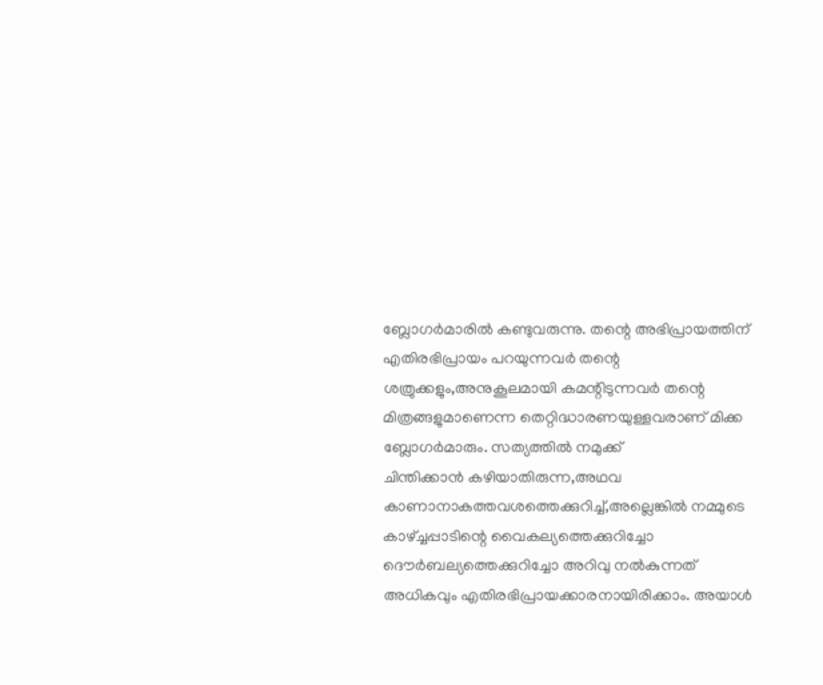ബ്ലോഗര്‍മാരില്‍ കണ്ടുവരുന്നു. തന്റെ അഭിപ്രായത്തിന് എതിരഭിപ്രായം പറയുന്നവര്‍ തന്റെ ശത്രുക്കളും,അനുകൂലമായി കമന്റിടുന്നവര്‍ തന്റെ മിത്രങ്ങളുമാണെന്ന തെറ്റിദ്ധാരണയുള്ളവരാണ് മിക്ക ബ്ലോഗര്‍മാരും. സത്യത്തില്‍ നമുക്ക്
ചിന്തിക്കാന്‍ കഴിയാതിരുന്ന,അഥവ കാണാനാകത്തവശത്തെക്കുറിച്ച്,അല്ലെങ്കില്‍ നമ്മുടെ കാഴ്ച്ചപ്പാടിന്റെ വൈകല്യത്തെക്കുറിച്ചോ ദൌര്‍ബല്യത്തെക്കുറിച്ചോ അറിവു നല്‍കുന്നത് അധികവും എതിരഭിപ്രായക്കാരനായിരിക്കാം. അയാള്‍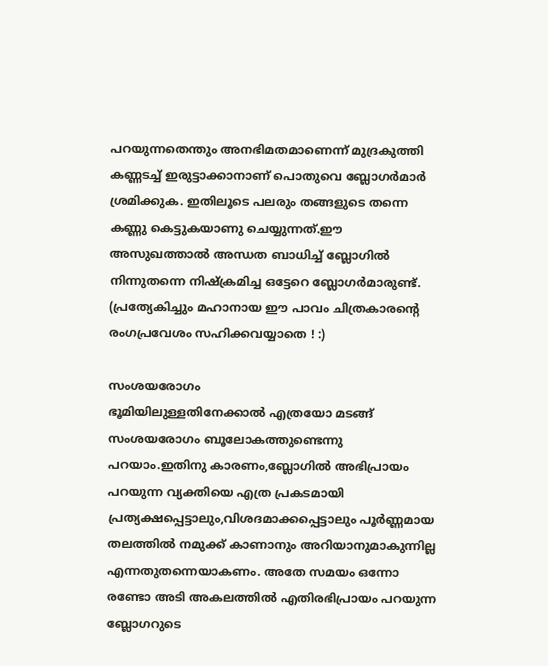പറയുന്നതെന്തും അനഭിമതമാണെന്ന് മുദ്രകുത്തി കണ്ണടച്ച് ഇരുട്ടാക്കാനാണ് പൊതുവെ ബ്ലോഗര്‍മാര്‍ ശ്രമിക്കുക. ഇതിലൂടെ പലരും തങ്ങളുടെ തന്നെ കണ്ണു കെട്ടുകയാണു ചെയ്യുന്നത്.ഈ അസുഖത്താല്‍ അന്ധത ബാധിച്ച് ബ്ലോഗില്‍ നിന്നുതന്നെ നിഷ്ക്രമിച്ച ഒട്ടേറെ ബ്ലോഗര്‍മാരുണ്ട്.
(പ്രത്യേകിച്ചും മഹാനായ ഈ പാവം ചിത്രകാരന്റെ രംഗപ്രവേശം സഹിക്കവയ്യാതെ ! :)

സംശയരോഗം
ഭൂമിയിലുള്ളതിനേക്കാല്‍ എത്രയോ മടങ്ങ് സംശയരോഗം ബൂലോകത്തുണ്ടെന്നു പറയാം.ഇതിനു കാരണം,ബ്ലോഗില്‍ അഭിപ്രായം പറയുന്ന വ്യക്തിയെ എത്ര പ്രകടമായി പ്രത്യക്ഷപ്പെട്ടാലും,വിശദമാക്കപ്പെട്ടാലും പൂര്‍ണ്ണമായ തലത്തില്‍ നമുക്ക് കാണാനും അറിയാനുമാകുന്നില്ല എന്നതുതന്നെയാകണം. അതേ സമയം ഒന്നോ രണ്ടോ അടി അകലത്തില്‍ എതിരഭിപ്രായം പറയുന്ന ബ്ലോഗറുടെ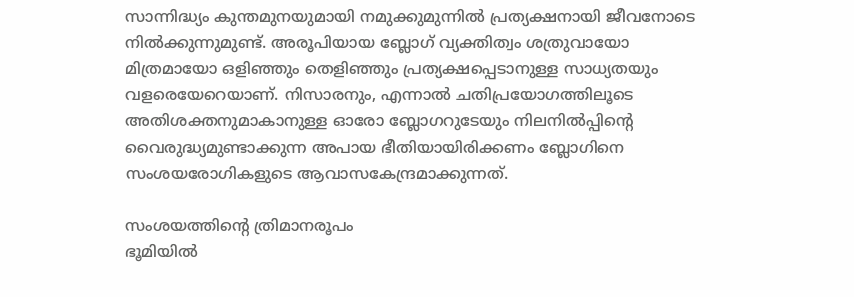സാന്നിദ്ധ്യം കുന്തമുനയുമായി നമുക്കുമുന്നില്‍ പ്രത്യക്ഷനായി ജീവനോടെ നില്‍ക്കുന്നുമുണ്ട്. അരൂപിയായ ബ്ലോഗ് വ്യക്തിത്വം ശത്രുവായോ മിത്രമായോ ഒളിഞ്ഞും തെളിഞ്ഞും പ്രത്യക്ഷപ്പെടാനുള്ള സാധ്യതയും വളരെയേറെയാണ്. നിസാരനും, എന്നാല്‍ ചതിപ്രയോഗത്തിലൂടെ അതിശക്തനുമാകാനുള്ള ഓരോ ബ്ലോഗറുടേയും നിലനില്‍പ്പിന്റെ വൈരുദ്ധ്യമുണ്ടാക്കുന്ന അപായ ഭീതിയായിരിക്കണം ബ്ലോഗിനെ സംശയരോഗികളുടെ ആവാസകേന്ദ്രമാക്കുന്നത്.

സംശയത്തിന്റെ ത്രിമാനരൂപം
ഭൂമിയില്‍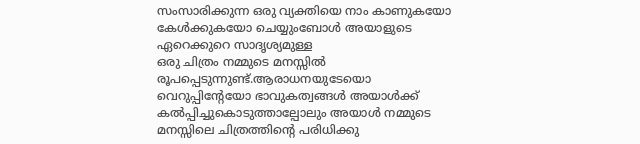സംസാരിക്കുന്ന ഒരു വ്യക്തിയെ നാം കാണുകയോ കേള്‍ക്കുകയോ ചെയ്യുംബോള്‍ അയാളുടെ ഏറെക്കുറെ സാദൃശ്യമുള്ള
ഒരു ചിത്രം നമ്മുടെ മനസ്സില്‍ രൂപപ്പെടുന്നുണ്ട്.ആരാധനയുടേയൊ വെറുപ്പിന്റേയോ ഭാവുകത്വങ്ങള്‍ അയാള്‍ക്ക് കല്‍പ്പിച്ചുകൊടുത്താല്പോലും അയാള്‍ നമ്മുടെ മനസ്സിലെ ചിത്രത്തിന്റെ പരിധിക്കു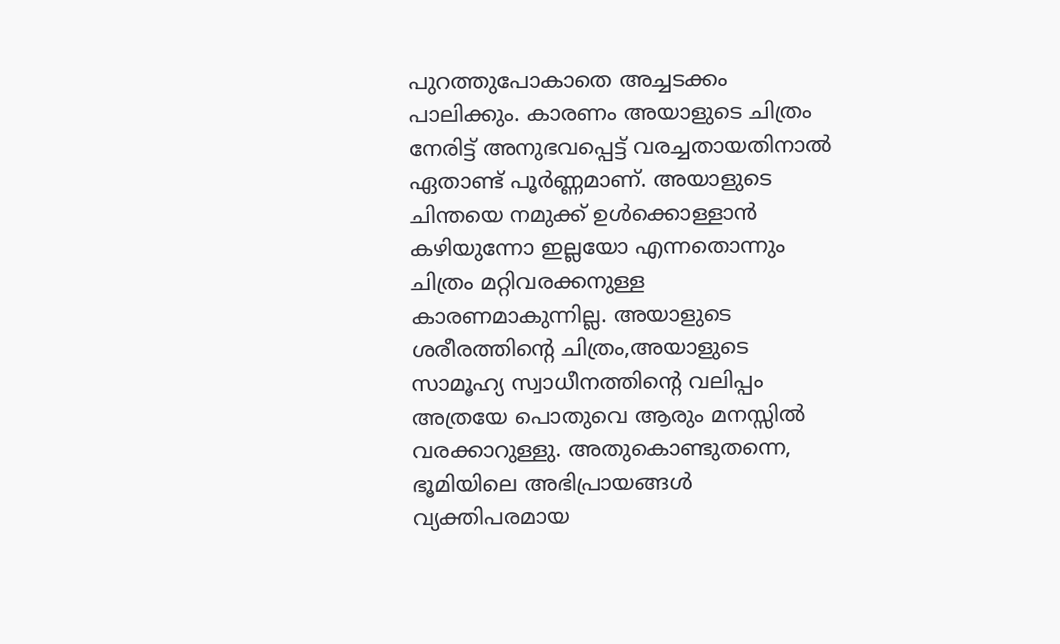പുറത്തുപോകാതെ അച്ചടക്കം പാലിക്കും. കാരണം അയാളുടെ ചിത്രം നേരിട്ട് അനുഭവപ്പെട്ട് വരച്ചതായതിനാല്‍ ഏതാണ്ട് പൂര്‍ണ്ണമാണ്. അയാളുടെ ചിന്തയെ നമുക്ക് ഉള്‍ക്കൊള്ളാന്‍ കഴിയുന്നോ ഇല്ലയോ എന്നതൊന്നും ചിത്രം മറ്റിവരക്കനുള്ള കാരണമാകുന്നില്ല. അയാളുടെ ശരീരത്തിന്റെ ചിത്രം,അയാളുടെ സാമൂഹ്യ സ്വാധീനത്തിന്റെ വലിപ്പം അത്രയേ പൊതുവെ ആരും മനസ്സില്‍ വരക്കാറുള്ളു. അതുകൊണ്ടുതന്നെ, ഭൂമിയിലെ അഭിപ്രായങ്ങള്‍ വ്യക്തിപരമായ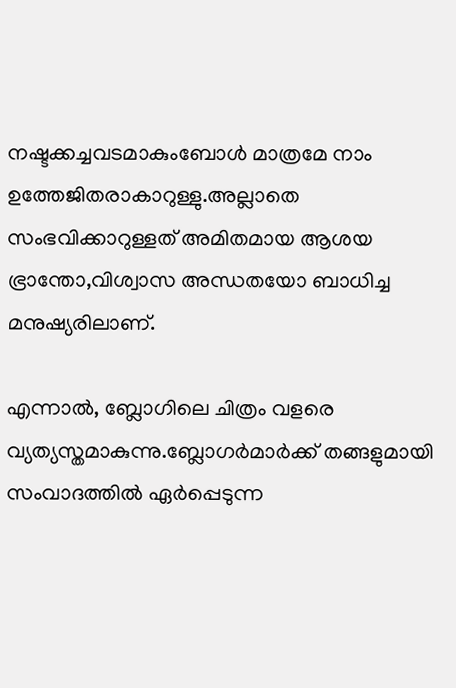നഷ്ടക്കച്ചവടമാകുംബോള്‍ മാത്രമേ നാം ഉത്തേജിതരാകാറുള്ളു.അല്ലാതെ സംഭവിക്കാറുള്ളത് അമിതമായ ആശയ ഭ്രാന്തോ,വിശ്വാസ അന്ധതയോ ബാധിച്ച മനുഷ്യരിലാണ്.

എന്നാല്‍, ബ്ലോഗിലെ ചിത്രം വളരെ വ്യത്യസ്തമാകുന്നു.ബ്ലോഗര്‍മാര്‍ക്ക് തങ്ങളുമായി സംവാദത്തില്‍ ഏര്‍പ്പെടുന്ന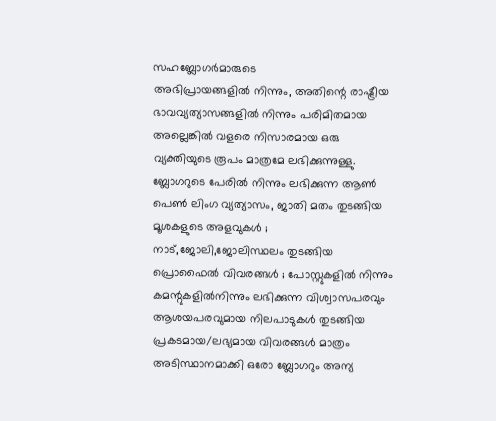സഹബ്ലോഗര്‍മാരുടെ
അഭിപ്രായങ്ങളില്‍ നിന്നും, അതിന്റെ രാഷ്ട്രീയ ഭാവവ്യത്യാസങ്ങളില്‍ നിന്നും പരിമിതമായ അല്ലെങ്കില്‍ വളരെ നിസാരമായ ഒരു വ്യക്തിയുടെ രൂപം മാത്രമേ ലഭിക്കുന്നുള്ളു. ബ്ലോഗറുടെ പേരില്‍ നിന്നും ലഭിക്കുന്ന ആണ്‍ പെണ്‍ ലിംഗ വ്യത്യാസം, ജാതി മതം തുടങ്ങിയ മൂശകളുടെ അളവുകള്‍ ; നാട്,ജോലി,ജോലിസ്ഥലം തുടങ്ങിയ പ്രൊഫൈല്‍ വിവരങ്ങള്‍ ; പോസ്റ്റുകളില്‍ നിന്നും കമന്റുകളില്‍നിന്നും ലഭിക്കുന്ന വിശ്വാസപരവും ആശയപരവുമായ നിലപാടുകള്‍ തുടങ്ങിയ പ്രകടമായ/ലഭ്യമായ വിവരങ്ങള്‍ മാത്രം അടിസ്ഥാനമാക്കി ഒരോ ബ്ലോഗറും അന്യ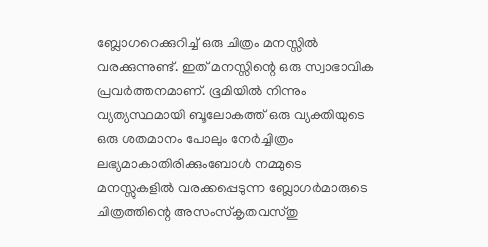ബ്ലോഗറെക്കുറിച്ച് ഒരു ചിത്രം മനസ്സില്‍ വരക്കുന്നുണ്ട്. ഇത് മനസ്സിന്റെ ഒരു സ്വാഭാവിക പ്രവര്‍ത്തനമാണ്. ഭൂമിയില്‍ നിന്നും വ്യത്യസ്ഥമായി ബൂലോകത്ത് ഒരു വ്യക്തിയുടെ ഒരു ശതമാനം പോലും നേര്‍ച്ചിത്രം ലഭ്യമാകാതിരിക്കുംബോള്‍ നമ്മുടെ മനസ്സുകളില്‍ വരക്കപ്പെടുന്ന ബ്ലോഗര്‍മാരുടെ ചിത്രത്തിന്റെ അസംസ്കൃതവസ്തു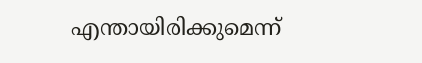എന്തായിരിക്കുമെന്ന്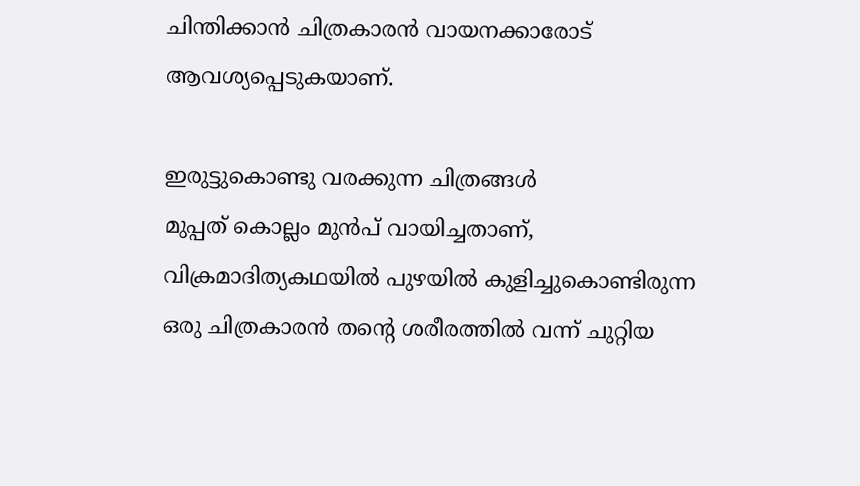ചിന്തിക്കാന്‍ ചിത്രകാരന്‍ വായനക്കാരോട് ആവശ്യപ്പെടുകയാണ്.

ഇരുട്ടുകൊണ്ടു വരക്കുന്ന ചിത്രങ്ങള്‍
മുപ്പത് കൊല്ലം മുന്‍പ് വായിച്ചതാണ്, വിക്രമാദിത്യകഥയില്‍ പുഴയില്‍ കുളിച്ചുകൊണ്ടിരുന്ന ഒരു ചിത്രകാരന്‍ തന്റെ ശരീരത്തില്‍ വന്ന് ചുറ്റിയ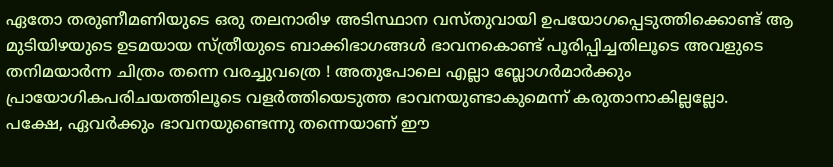ഏതോ തരുണീമണിയുടെ ഒരു തലനാരിഴ അടിസ്ഥാന വസ്തുവായി ഉപയോഗപ്പെടുത്തിക്കൊണ്ട് ആ മുടിയിഴയുടെ ഉടമയായ സ്ത്രീയുടെ ബാക്കിഭാഗങ്ങള്‍ ഭാവനകൊണ്ട് പൂരിപ്പിച്ചതിലൂടെ അവളുടെ തനിമയാര്‍ന്ന ചിത്രം തന്നെ വരച്ചുവത്രെ ! അതുപോലെ എല്ലാ ബ്ലോഗര്‍മാര്‍ക്കും പ്രായോഗികപരിചയത്തിലൂടെ വളര്‍ത്തിയെടുത്ത ഭാവനയുണ്ടാകുമെന്ന് കരുതാനാകില്ലല്ലോ.
പക്ഷേ, ഏവര്‍ക്കും ഭാവനയുണ്ടെന്നു തന്നെയാണ് ഈ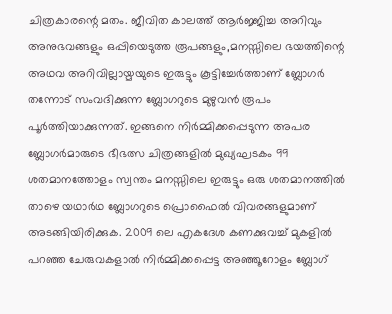ചിത്രകാരന്റെ മതം. ജീവിത കാലത്ത് ആര്‍ജ്ജിച്ച അറിവും അനുഭവങ്ങളും ഒപ്പിയെടുത്ത രൂപങ്ങളും,മനസ്സിലെ ഭയത്തിന്റെ അഥവ അറിവില്ലായ്മയുടെ ഇരുട്ടും കൂട്ടിച്ചേര്‍ത്താണ് ബ്ലോഗര്‍ തന്നോട് സംവദിക്കുന്ന ബ്ലോഗറുടെ മുഴുവന്‍ രൂപം പൂര്‍ത്തിയാക്കുന്നത്. ഇങ്ങനെ നിര്‍മ്മിക്കപ്പെടുന്ന അപര ബ്ലോഗര്‍മാരുടെ ഭീഭത്സ ചിത്രങ്ങളില്‍ മുഖ്യഘടകം 99 ശതമാനത്തോളം സ്വന്തം മനസ്സിലെ ഇരുട്ടും ഒരു ശതമാനത്തില്‍ താഴെ യഥാര്‍ഥ ബ്ലോഗറുടെ പ്രൊഫൈല്‍ വിവരങ്ങളുമാണ് അടങ്ങിയിരിക്കുക. 2009 ലെ എകദേശ കണക്കുവച്ച് മുകളില്‍ പറഞ്ഞ ചേരുവകളാല്‍ നിര്‍മ്മിക്കപ്പെട്ട അഞ്ഞൂറോളം ബ്ലോഗ്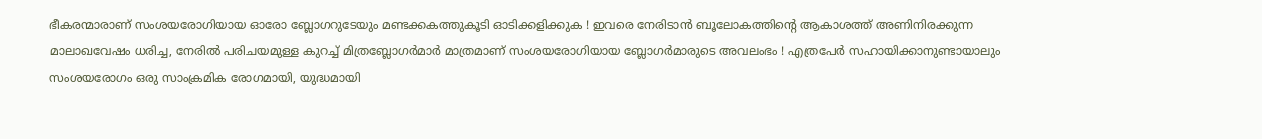ഭീകരന്മാരാണ് സംശയരോഗിയായ ഓരോ ബ്ലോഗറുടേയും മണ്ടക്കകത്തുകൂടി ഓടിക്കളിക്കുക ! ഇവരെ നേരിടാന്‍ ബൂലോകത്തിന്റെ ആകാശത്ത് അണിനിരക്കുന്ന മാലാഖവേഷം ധരിച്ച, നേരില്‍ പരിചയമുള്ള കുറച്ച് മിത്രബ്ലോഗര്‍മാര്‍ മാത്രമാണ് സംശയരോഗിയായ ബ്ലോഗര്‍മാരുടെ അവലംഭം ! എത്രപേര്‍ സഹായിക്കാനുണ്ടായാലും സംശയരോഗം ഒരു സാംക്രമിക രോഗമായി, യുദ്ധമായി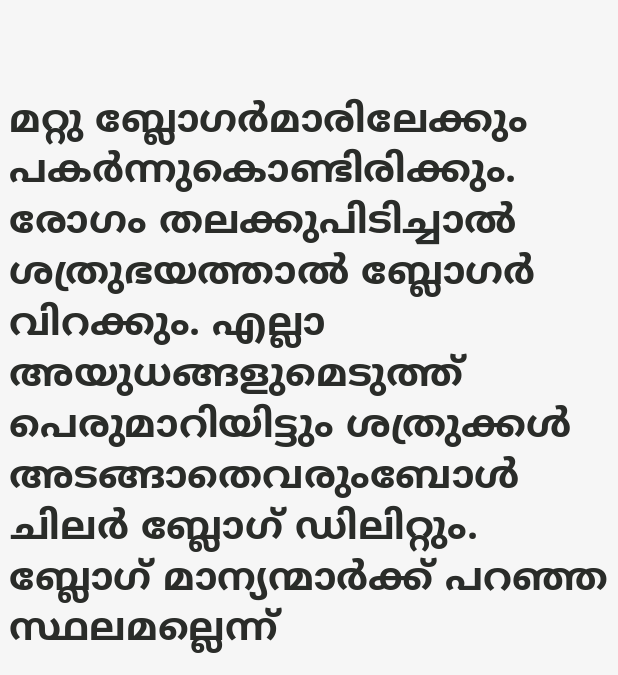മറ്റു ബ്ലോഗര്‍മാരിലേക്കും പകര്‍ന്നുകൊണ്ടിരിക്കും. രോഗം തലക്കുപിടിച്ചാല്‍ ശത്രുഭയത്താല്‍ ബ്ലോഗര്‍ വിറക്കും. എല്ലാ അയുധങ്ങളുമെടുത്ത് പെരുമാറിയിട്ടും ശത്രുക്കള്‍ അടങ്ങാതെവരുംബോള്‍ ചിലര്‍ ബ്ലോഗ് ഡിലിറ്റും. ബ്ലോഗ് മാന്യന്മാര്‍ക്ക് പറഞ്ഞ സ്ഥലമല്ലെന്ന്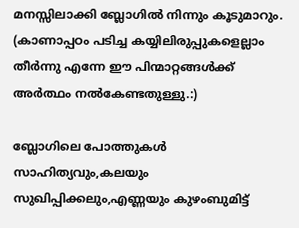മനസ്സിലാക്കി ബ്ലോഗില്‍ നിന്നും കൂടുമാറും. (കാണാപ്പഠം പടിച്ച കയ്യിലിരുപ്പുകളെല്ലാം തീര്‍ന്നു എന്നേ ഈ പിന്മാറ്റങ്ങള്‍ക്ക് അര്‍ത്ഥം നല്‍കേണ്ടതുള്ളു.:)

ബ്ലോഗിലെ പോത്തുകള്‍
സാഹിത്യവും,കലയും സുഖിപ്പിക്കലും,എണ്ണയും കുഴംബുമിട്ട്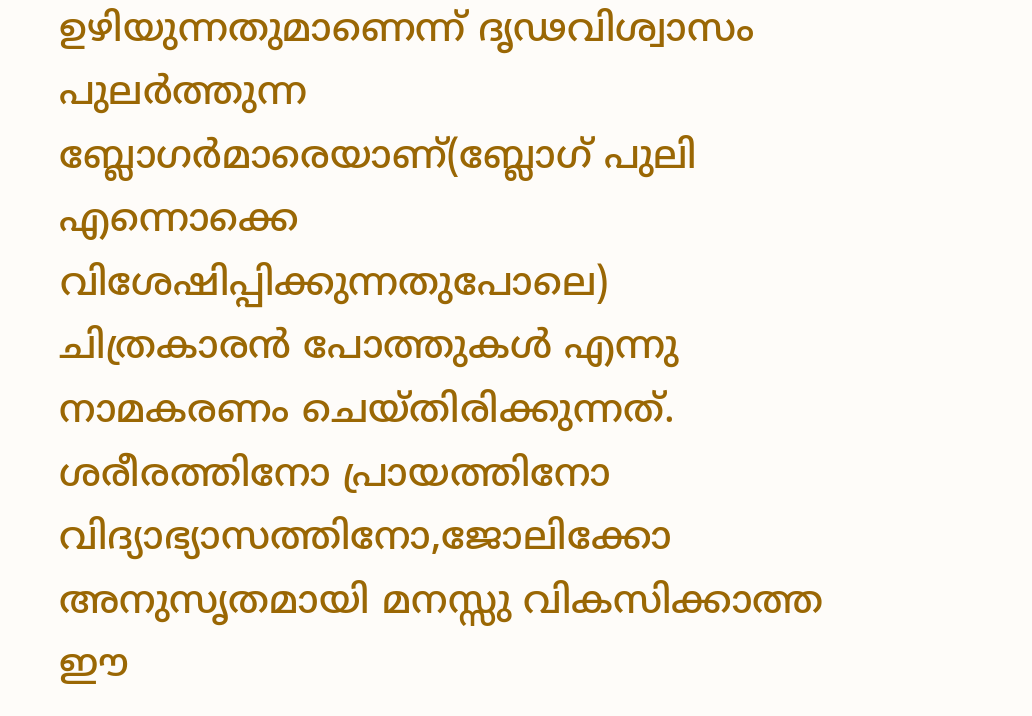ഉഴിയുന്നതുമാണെന്ന് ദൃഢവിശ്വാസം പുലര്‍ത്തുന്ന ബ്ലോഗര്‍മാരെയാണ്(ബ്ലോഗ് പുലി എന്നൊക്കെ വിശേഷിപ്പിക്കുന്നതുപോലെ) ചിത്രകാരന്‍ പോത്തുകള്‍ എന്നു നാമകരണം ചെയ്തിരിക്കുന്നത്. ശരീരത്തിനോ പ്രായത്തിനോ വിദ്യാഭ്യാസത്തിനോ,ജോലിക്കോ അനുസൃതമായി മനസ്സു വികസിക്കാത്ത ഈ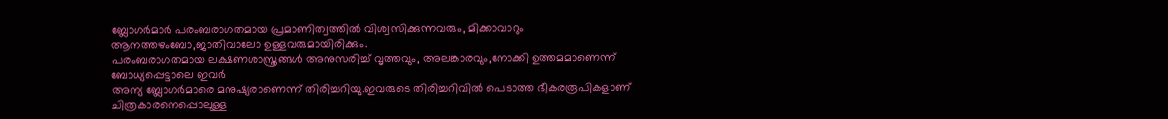ബ്ലോഗര്‍മാര്‍ പരംബരാഗതമായ പ്രമാണിത്വത്തില്‍ വിശ്വസിക്കുന്നവരും, മിക്കാവാറും ആനത്തഴംബോ,ജാതിവാലോ ഉള്ളവരുമായിരിക്കും.
പരംബരാഗതമായ ലക്ഷണശാസ്ത്രങ്ങള്‍ അനുസരിച്ച് വൃത്തവും, അലങ്കാരവും,നോക്കി ഉത്തമമാണെന്ന് ബോധ്യപ്പെട്ടാലെ ഇവര്‍
അന്യ ബ്ലോഗര്‍മാരെ മനുഷ്യരാണെന്ന് തിരിച്ചറിയു.ഇവരുടെ തിരിച്ചറിവില്‍ പെടാത്ത ഭീകരരൂപികളാണ് ചിത്രകാരനെപ്പൊലുള്ള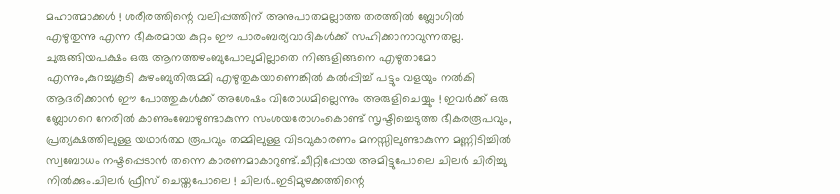മഹാത്മാക്കള്‍ ! ശരീരത്തിന്റെ വലിപ്പത്തിന് അനുപാതമല്ലാത്ത തരത്തില്‍ ബ്ലോഗില്‍ എഴുതുന്നു എന്ന ഭീകരമായ കുറ്റം ഈ പാരംബര്യവാദികള്‍ക്ക് സഹിക്കാനാവുന്നതല്ല. ചുരുങ്ങിയപക്ഷം ഒരു ആനത്തഴംബുപോലുമില്ലാതെ നിങ്ങളിങ്ങനെ എഴുതാമോ എന്നും,കുറച്ചുകൂടി കുഴംബുതിരുമ്മി എഴുതുകയാണെങ്കില്‍ കല്‍പ്പിച്ച് പട്ടും വളയും നല്‍കി ആദരിക്കാന്‍ ഈ പോത്തുകള്‍ക്ക് അശേഷം വിരോധമില്ലെന്നും അരുളിചെയ്യും ! ഇവര്‍ക്ക് ഒരു ബ്ലോഗറെ നേരില്‍ കാണുംബോഴുണ്ടാകുന്ന സംശയരോഗംകൊണ്ട് സൃഷ്ടിച്ചെടുത്ത ഭീകരരൂപവും, പ്രത്യക്ഷത്തിലുള്ള യഥാര്‍ത്ഥ രൂപവും തമ്മിലുള്ള വിടവുകാരണം മനസ്സിലുണ്ടാകുന്ന മണ്ണിടിച്ചില്‍ സ്വബോധം നഷ്ടപ്പെടാന്‍ തന്നെ കാരണമാകാറുണ്ട്.ചീറ്റിപ്പോയ അമിട്ടുപോലെ ചിലര്‍ ചിരിച്ചു നില്‍ക്കും.ചിലര്‍ ഫ്രീസ് ചെയ്തപോലെ ! ചിലര്‍..ഇടിമുഴക്കത്തിന്റെ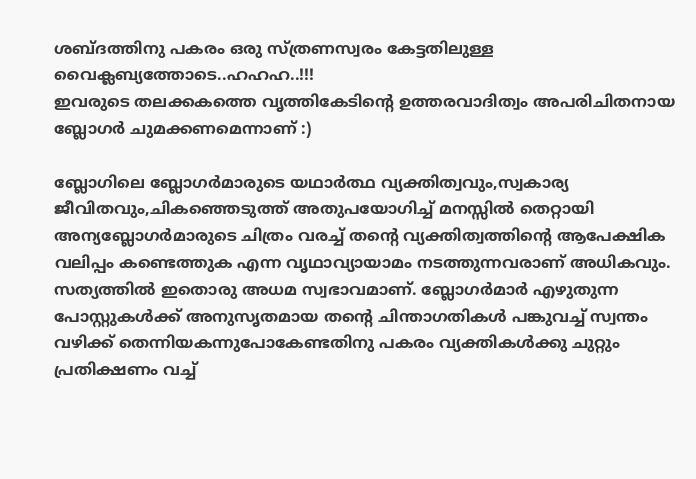ശബ്ദത്തിനു പകരം ഒരു സ്ത്രണസ്വരം കേട്ടതിലുള്ള വൈക്ലബ്യത്തോടെ..ഹഹഹ..!!!
ഇവരുടെ തലക്കകത്തെ വൃത്തികേടിന്റെ ഉത്തരവാദിത്വം അപരിചിതനായ ബ്ലോഗര്‍ ചുമക്കണമെന്നാണ് :)

ബ്ലോഗിലെ ബ്ലോഗര്‍മാരുടെ യഥാര്‍ത്ഥ വ്യക്തിത്വവും,സ്വകാര്യ ജീവിതവും,ചികഞ്ഞെടുത്ത് അതുപയോഗിച്ച് മനസ്സില്‍ തെറ്റായി അന്യബ്ലോഗര്‍മാരുടെ ചിത്രം വരച്ച് തന്റെ വ്യക്തിത്വത്തിന്റെ ആപേക്ഷിക വലിപ്പം കണ്ടെത്തുക എന്ന വൃഥാവ്യായാമം നടത്തുന്നവരാണ് അധികവും. സത്യത്തില്‍ ഇതൊരു അധമ സ്വഭാവമാണ്. ബ്ലോഗര്‍മാര്‍ എഴുതുന്ന പോസ്റ്റുകള്‍ക്ക് അനുസൃതമായ തന്റെ ചിന്താഗതികള്‍ പങ്കുവച്ച് സ്വന്തം വഴിക്ക് തെന്നിയകന്നുപോകേണ്ടതിനു പകരം വ്യക്തികള്‍ക്കു ചുറ്റും പ്രതിക്ഷണം വച്ച്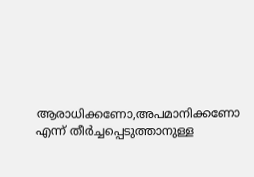ആരാധിക്കണോ,അപമാനിക്കണോ എന്ന് തീര്‍ച്ചപ്പെടുത്താനുള്ള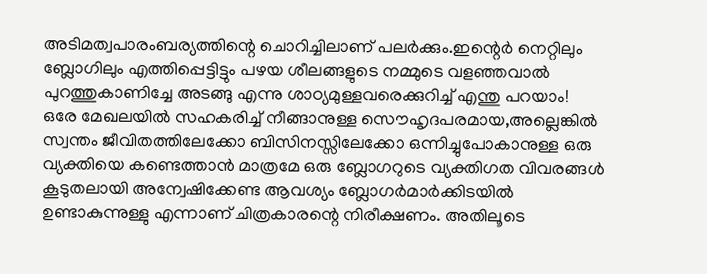അടിമത്വപാരംബര്യത്തിന്റെ ചൊറിച്ചിലാണ് പലര്‍ക്കും.ഇന്റെര്‍ നെറ്റിലും ബ്ലോഗിലും എത്തിപ്പെട്ടിട്ടും പഴയ ശീലങ്ങളുടെ നമ്മുടെ വളഞ്ഞവാല്‍ പുറത്തുകാണിച്ചേ അടങ്ങു എന്നു ശാഠ്യമുള്ളവരെക്കുറിച്ച് എന്തു പറയാം!
ഒരേ മേഖലയില്‍ സഹകരിച്ച് നീങ്ങാനുള്ള സൌഹൃദപരമായ,അല്ലെങ്കില്‍ സ്വന്തം ജീവിതത്തിലേക്കോ ബിസിനസ്സിലേക്കോ ഒന്നിച്ചുപോകാനുള്ള ഒരു വ്യക്തിയെ കണ്ടെത്താന്‍ മാത്രമേ ഒരു ബ്ലോഗറുടെ വ്യക്തിഗത വിവരങ്ങള്‍ കൂടുതലായി അന്വേ‌ഷിക്കേണ്ട ആവശ്യം ബ്ലോഗര്‍മാര്‍ക്കിടയില്‍ ഉണ്ടാകുന്നുള്ളു എന്നാണ് ചിത്രകാരന്റെ നിരീക്ഷണം. അതിലൂടെ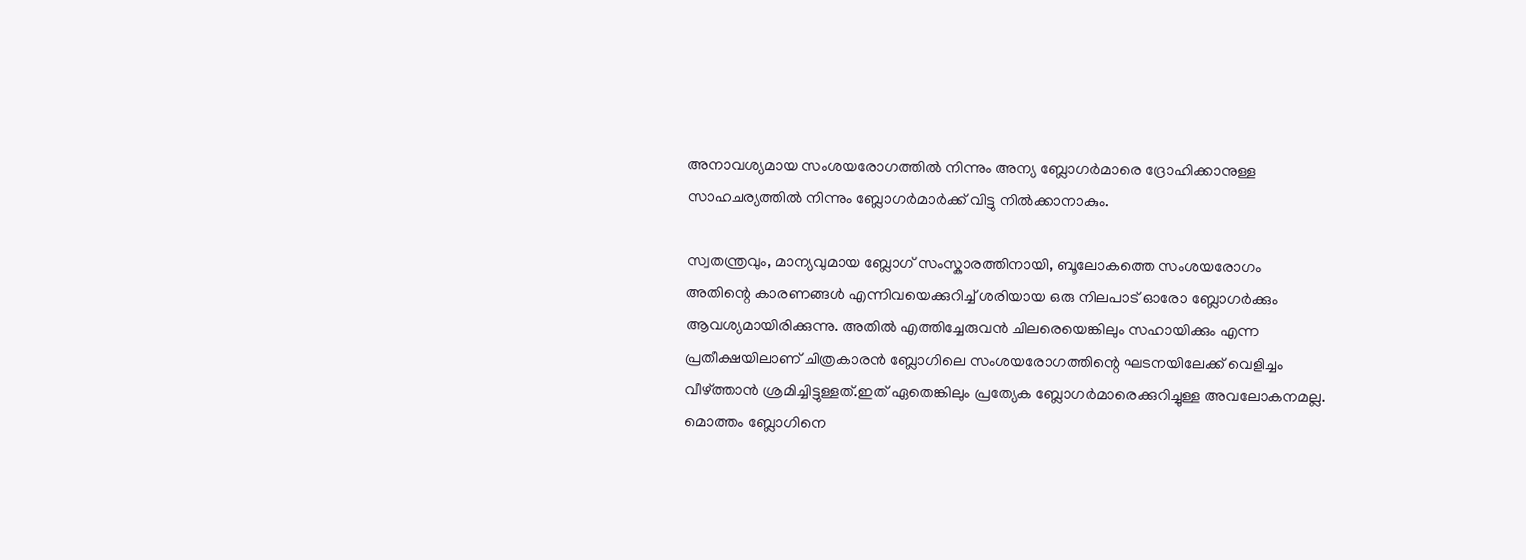അനാവശ്യമായ സംശയരോഗത്തില്‍ നിന്നും അന്യ ബ്ലോഗര്‍മാരെ ദ്രോഹിക്കാനുള്ള സാഹചര്യത്തില്‍ നിന്നും ബ്ലോഗര്‍മാര്‍ക്ക് വിട്ടു നില്‍ക്കാനാകും.

സ്വതന്ത്രവും, മാന്യവുമായ ബ്ലോഗ് സംസ്കാരത്തിനായി, ബൂലോകത്തെ സംശയരോഗം അതിന്റെ കാരണങ്ങള്‍ എന്നിവയെക്കുറിച്ച് ശരിയായ ഒരു നിലപാട് ഓരോ ബ്ലോഗര്‍ക്കും ആവശ്യമായിരിക്കുന്നു. അതില്‍ എത്തിച്ചേരുവന്‍ ചിലരെയെങ്കിലും സഹായിക്കും എന്ന പ്രതീക്ഷയിലാണ് ചിത്രകാരന്‍ ബ്ലോഗിലെ സംശയരോഗത്തിന്റെ ഘടനയിലേക്ക് വെളിച്ചം വീഴ്ത്താന്‍ ശ്രമിച്ചിട്ടുള്ളത്.ഇത് ഏതെങ്കിലും പ്രത്യേക ബ്ലോഗര്‍മാരെക്കുറിച്ചുള്ള അവലോകനമല്ല. മൊത്തം ബ്ലോഗിനെ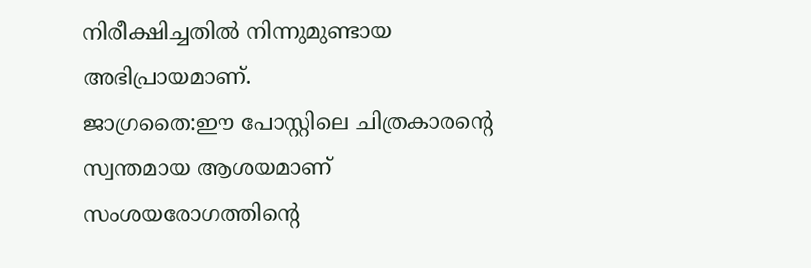നിരീക്ഷിച്ചതില്‍ നിന്നുമുണ്ടായ അഭിപ്രായമാണ്.
ജാഗ്രതൈ:ഈ പോസ്റ്റിലെ ചിത്രകാരന്റെ സ്വന്തമായ ആശയമാണ് സംശയരോഗത്തിന്റെ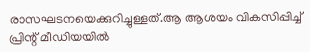രാസഘടനയെക്കുറിച്ചുള്ളത്.ആ ആശയം വികസിപ്പിച്ച് പ്രിന്റ് മീഡിയയില്‍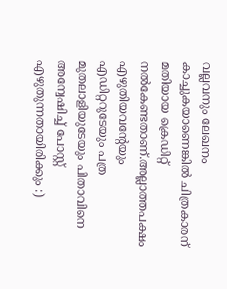വല്ലവനും ലേഖനം കാച്ചുകയാണെങ്കില്‍ ചിത്രകാരന് മതിയായ ക്രെഡിറ്റ് നല്‍കേണ്ടതാണ്.അല്ലാത്തപക്ഷം എഴുതിയവന്റേയും എഡിറ്ററുടേയും പത്ര മുതലാളിയുടേയും പിതാവിനെ അന്വേ‌ഷിച്ച് പോസ്റ്റ് എഴുതുന്നതായിരിക്കും :)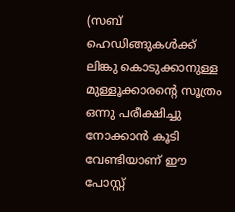(സബ് ഹെഡിങ്ങുകള്‍ക്ക് ലിങ്കു കൊടുക്കാനുള്ള മുള്ളൂക്കാരന്റെ സൂത്രം ഒന്നു പരീക്ഷിച്ചു നോക്കാന്‍ കൂടി വേണ്ടിയാണ് ഈ പോസ്റ്റ്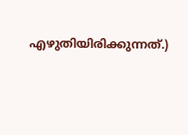എഴുതിയിരിക്കുന്നത്.)